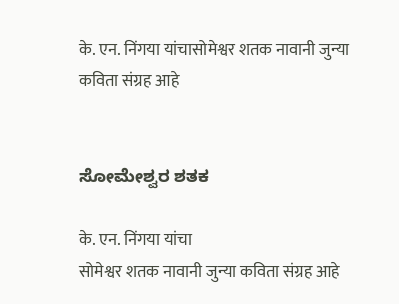के. एन. निंगया यांचासोमेश्वर शतक नावानी जुन्या कविता संग्रह आहे


ಸೋಮೇಶ್ವರ ಶತಕ

के. एन. निंगया यांचा
सोमेश्वर शतक नावानी जुन्या कविता संग्रह आहे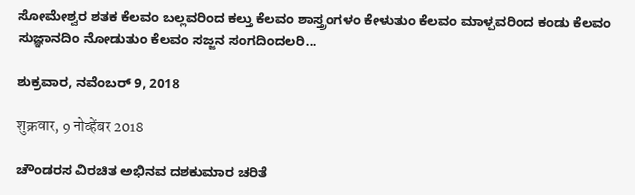ಸೋಮೇಶ್ವರ ಶತಕ ಕೆಲವಂ ಬಲ್ಲವರಿಂದ ಕಲ್ತು ಕೆಲವಂ ಶಾಸ್ತ್ರಂಗಳಂ ಕೇಳುತುಂ ಕೆಲವಂ ಮಾಳ್ಪವರಿಂದ ಕಂಡು ಕೆಲವಂ ಸುಜ್ಞಾನದಿಂ ನೋಡುತುಂ ಕೆಲವಂ ಸಜ್ಜನ ಸಂಗದಿಂದಲರಿ...

ಶುಕ್ರವಾರ, ನವೆಂಬರ್ 9, 2018

शुक्रवार, 9 नोव्हेंबर 2018

ಚೌಂಡರಸ ವಿರಚಿತ ಅಭಿನವ ದಶಕುಮಾರ ಚರಿತೆ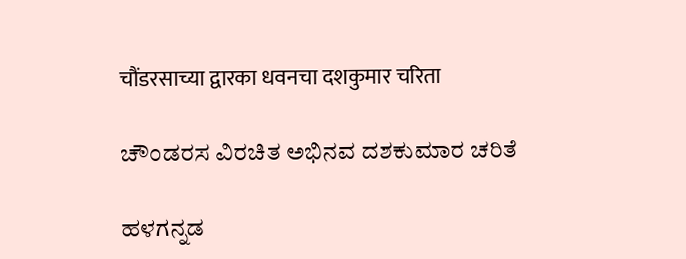चौंडरसाच्या द्वारका धवनचा दशकुमार चरिता

ಚೌಂಡರಸ ವಿರಚಿತ ಅಭಿನವ ದಶಕುಮಾರ ಚರಿತೆ

ಹಳಗನ್ನಡ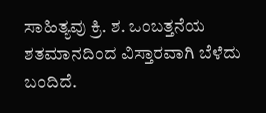ಸಾಹಿತ್ಯವು ಕ್ರಿ. ಶ. ಒಂಬತ್ತನೆಯ ಶತಮಾನದಿಂದ ವಿಸ್ತಾರವಾಗಿ ಬೆಳೆದು ಬಂದಿದೆ.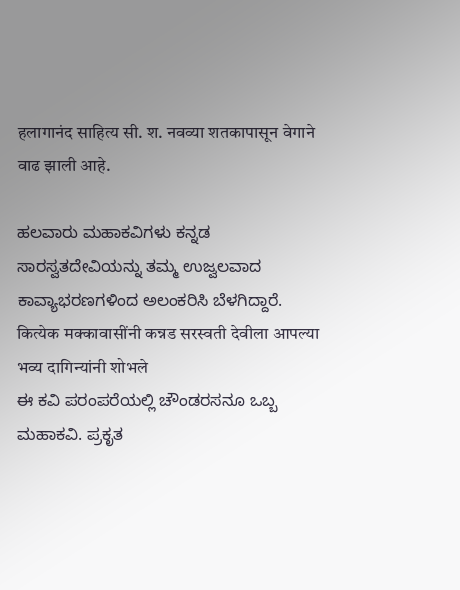हलागानंद साहित्य सी. श. नवव्या शतकापासून वेगाने वाढ झाली आहे.

ಹಲವಾರು ಮಹಾಕವಿಗಳು ಕನ್ನಡ ಸಾರಸ್ವತದೇವಿಯನ್ನು ತಮ್ಮ ಉಜ್ವಲವಾದ ಕಾವ್ಯಾಭರಣಗಳಿಂದ ಅಲಂಕರಿಸಿ ಬೆಳಗಿದ್ದಾರೆ.
कित्येक मक्कावासींनी कन्नड सरस्वती देवीला आपल्या भव्य दागिन्यांनी शोभले
ಈ ಕವಿ ಪರಂಪರೆಯಲ್ಲಿ ಚೌಂಡರಸನೂ ಒಬ್ಬ ಮಹಾಕವಿ. ಪ್ರಕೃತ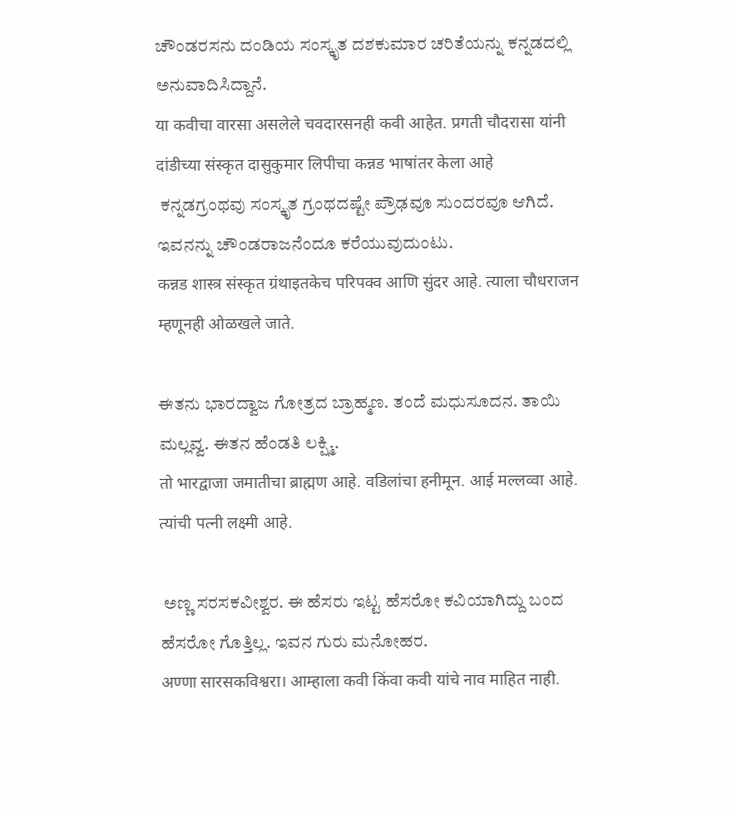ಚೌಂಡರಸನು ದಂಡಿಯ ಸಂಸ್ಕೃತ ದಶಕುಮಾರ ಚರಿತೆಯನ್ನು ಕನ್ನಡದಲ್ಲಿ ಅನುವಾದಿಸಿದ್ದಾನೆ.
या कवीचा वारसा असलेले चवदारसनही कवी आहेत. प्रगती चौदरासा यांनी दांडीच्या संस्कृत दासुकुमार लिपीचा कन्नड भाषांतर केला आहे
 ಕನ್ನಡಗ್ರಂಥವು ಸಂಸ್ಕೃತ ಗ್ರಂಥದಷ್ಟೇ ಪ್ರೌಢವೂ ಸುಂದರವೂ ಆಗಿದೆ. ಇವನನ್ನು ಚೌಂಡರಾಜನೆಂದೂ ಕರೆಯುವುದುಂಟು.
कन्नड शास्त्र संस्कृत ग्रंथाइतकेच परिपक्व आणि सुंदर आहे. त्याला चौधराजन म्हणूनही ओळखले जाते.

ಈತನು ಭಾರದ್ವಾಜ ಗೋತ್ರದ ಬ್ರಾಹ್ಮಣ. ತಂದೆ ಮಧುಸೂದನ. ತಾಯಿ ಮಲ್ಲವ್ವ. ಈತನ ಹೆಂಡತಿ ಲಕ್ಷ್ಮಿ.
तो भारद्वाजा जमातीचा ब्राह्मण आहे. वडिलांचा हनीमून. आई मल्लव्वा आहे. त्यांची पत्नी लक्ष्मी आहे.

 ಅಣ್ಣ ಸರಸಕವೀಶ್ವರ. ಈ ಹೆಸರು ಇಟ್ಟ ಹೆಸರೋ ಕವಿಯಾಗಿದ್ದು ಬಂದ ಹೆಸರೋ ಗೊತ್ತಿಲ್ಲ. ಇವನ ಗುರು ಮನೋಹರ.
अण्णा सारसकविश्वरा। आम्हाला कवी किंवा कवी यांचे नाव माहित नाही.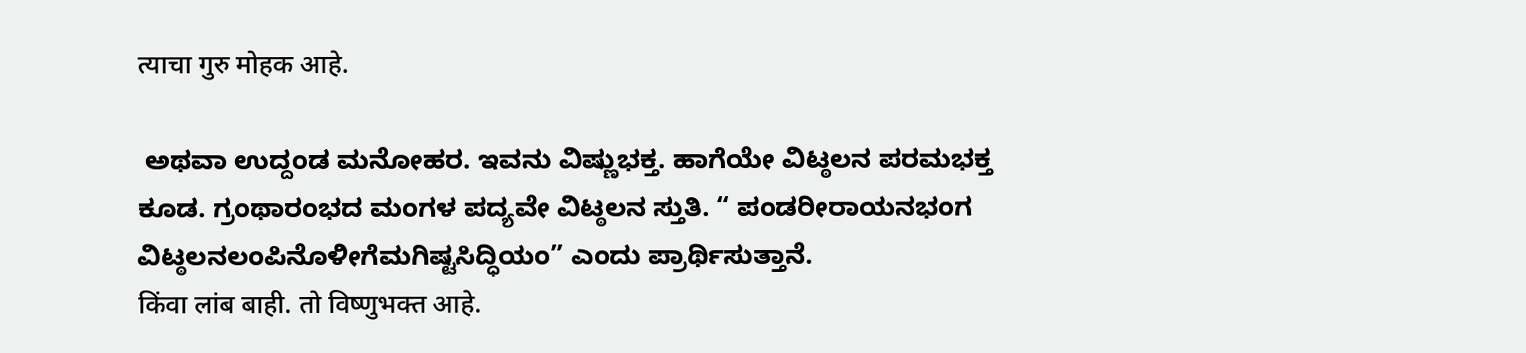त्याचा गुरु मोहक आहे.

 ಅಥವಾ ಉದ್ದಂಡ ಮನೋಹರ. ಇವನು ವಿಷ್ಣುಭಕ್ತ. ಹಾಗೆಯೇ ವಿಟ್ಠಲನ ಪರಮಭಕ್ತ ಕೂಡ. ಗ್ರಂಥಾರಂಭದ ಮಂಗಳ ಪದ್ಯವೇ ವಿಟ್ಠಲನ ಸ್ತುತಿ. “ ಪಂಡರೀರಾಯನಭಂಗ ವಿಟ್ಠಲನಲಂಪಿನೊಳೀಗೆಮಗಿಷ್ಟಸಿದ್ಧಿಯಂ” ಎಂದು ಪ್ರಾರ್ಥಿಸುತ್ತಾನೆ.
किंवा लांब बाही. तो विष्णुभक्त आहे.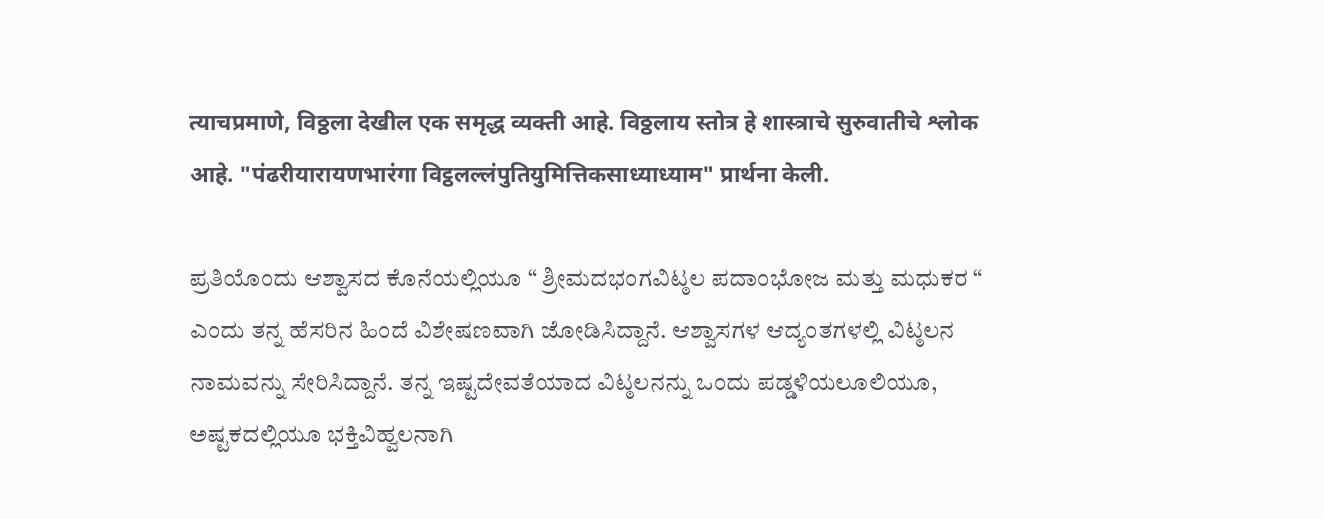त्याचप्रमाणे, विठ्ठला देखील एक समृद्ध व्यक्ती आहे. विठ्ठलाय स्तोत्र हे शास्त्राचे सुरुवातीचे श्लोक आहे. "पंढरीयारायणभारंगा विट्ठलल्लंपुतियुमित्तिकसाध्याध्याम" प्रार्थना केली.

ಪ್ರತಿಯೊಂದು ಆಶ್ವಾಸದ ಕೊನೆಯಲ್ಲಿಯೂ “ ಶ್ರೀಮದಭಂಗವಿಟ್ಠಲ ಪದಾಂಭೋಜ ಮತ್ತು ಮಧುಕರ “ ಎಂದು ತನ್ನ ಹೆಸರಿನ ಹಿಂದೆ ವಿಶೇಷಣವಾಗಿ ಜೋಡಿಸಿದ್ದಾನೆ. ಆಶ್ವಾಸಗಳ ಆದ್ಯಂತಗಳಲ್ಲಿ ವಿಟ್ಠಲನ ನಾಮವನ್ನು ಸೇರಿಸಿದ್ದಾನೆ. ತನ್ನ ಇಷ್ಟದೇವತೆಯಾದ ವಿಟ್ಠಲನನ್ನು ಒಂದು ಪಡ್ಡಳಿಯಲೂಲಿಯೂ, ಅಷ್ಟಕದಲ್ಲಿಯೂ ಭಕ್ತಿವಿಹ್ವಲನಾಗಿ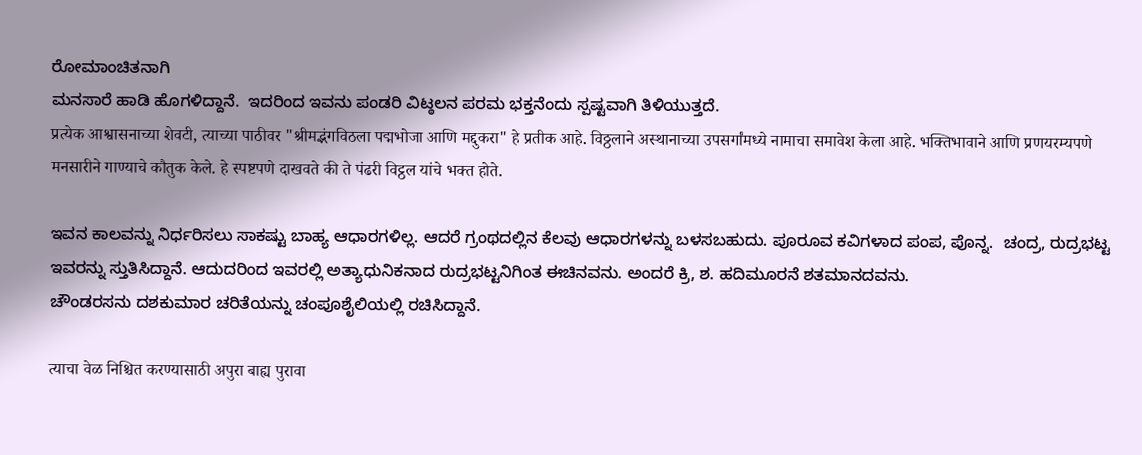ರೋಮಾಂಚಿತನಾಗಿ
ಮನಸಾರೆ ಹಾಡಿ ಹೊಗಳಿದ್ದಾನೆ.  ಇದರಿಂದ ಇವನು ಪಂಡರಿ ವಿಟ್ಠಲನ ಪರಮ ಭಕ್ತನೆಂದು ಸ್ಪಷ್ಟವಾಗಿ ತಿಳಿಯುತ್ತದೆ.
प्रत्येक आश्वासनाच्या शेवटी, त्याच्या पाठीवर "श्रीमद्भंगविठला पद्मभोजा आणि मद्दुकरा" हे प्रतीक आहे. विठ्ठलाने अस्थानाच्या उपसर्गांमध्ये नामाचा समावेश केला आहे. भक्तिभावाने आणि प्रणयरम्यपणे मनसारीने गाण्याचे कौतुक केले. हे स्पष्टपणे दाखवते की ते पंढरी विट्ठल यांचे भक्त होते.

ಇವನ ಕಾಲವನ್ನು ನಿರ್ಧರಿಸಲು ಸಾಕಷ್ಟು ಬಾಹ್ಯ ಆಧಾರಗಳಿಲ್ಲ. ಆದರೆ ಗ್ರಂಥದಲ್ಲಿನ ಕೆಲವು ಆಧಾರಗಳನ್ನು ಬಳಸಬಹುದು. ಪೂರೂವ ಕವಿಗಳಾದ ಪಂಪ, ಪೊನ್ನ.  ಚಂದ್ರ, ರುದ್ರಭಟ್ಟ ಇವರನ್ನು ಸ್ತುತಿಸಿದ್ದಾನೆ. ಆದುದರಿಂದ ಇವರಲ್ಲಿ ಅತ್ಯಾಧುನಿಕನಾದ ರುದ್ರಭಟ್ಟನಿಗಿಂತ ಈಚಿನವನು. ಅಂದರೆ ಕ್ರಿ, ಶ. ಹದಿಮೂರನೆ ಶತಮಾನದವನು.
ಚೌಂಡರಸನು ದಶಕುಮಾರ ಚರಿತೆಯನ್ನು ಚಂಪೂಶೈಲಿಯಲ್ಲಿ ರಚಿಸಿದ್ದಾನೆ.

त्याचा वेळ निश्चित करण्यासाठी अपुरा बाह्य पुरावा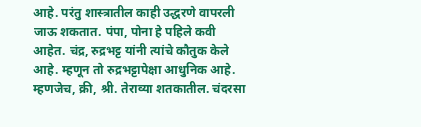आहे. परंतु शास्त्रातील काही उद्धरणे वापरली जाऊ शकतात. पंपा, पोना हे पहिले कवी आहेत. चंद्र, रुद्रभट्ट यांनी त्यांचे कौतुक केले आहे. म्हणून तो रुद्रभट्टापेक्षा आधुनिक आहे. म्हणजेच, क्री, श्री. तेराव्या शतकातील. चंदरसा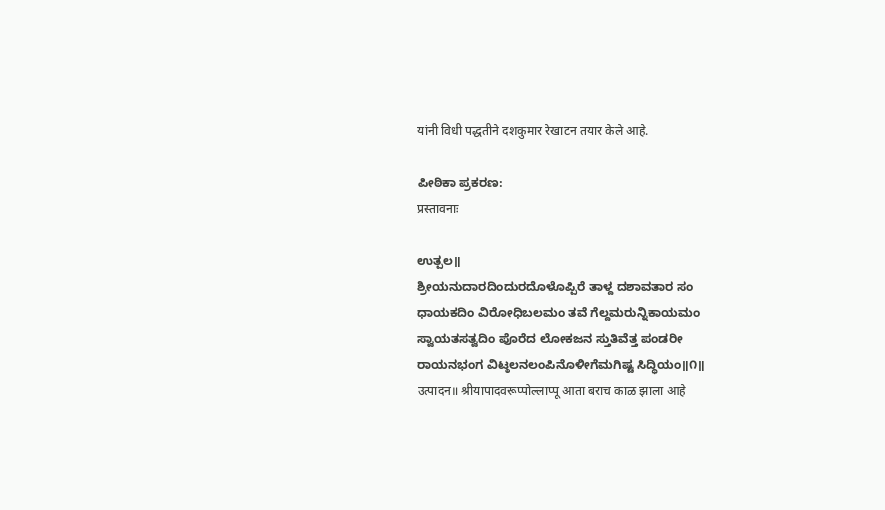यांनी विधी पद्धतीने दशकुमार रेखाटन तयार केले आहे.

ಪೀಠಿಕಾ ಪ್ರಕರಣ:
प्रस्तावनाः

ಉತ್ಪಲ॥
ಶ್ರೀಯನುದಾರದಿಂದುರದೊಳೊಪ್ಪಿರೆ ತಾಳ್ದ ದಶಾವತಾರ ಸಂ
ಧಾಯಕದಿಂ ವಿರೋಧಿಬಲಮಂ ತವೆ ಗೆಲ್ದಮರುನ್ನಿಕಾಯಮಂ
ಸ್ವಾಯತಸತ್ವದಿಂ ಪೊರೆದ ಲೋಕಜನ ಸ್ತುತಿವೆತ್ತ ಪಂಡರೀ
ರಾಯನಭಂಗ ವಿಟ್ಠಲನಲಂಪಿನೊಳೀಗೆಮಗಿಷ್ಟ ಸಿದ್ಧಿಯಂ॥೧॥
उत्पादन॥ श्रीयापादवरूप्पोल्लाप्पू आता बराच काळ झाला आहे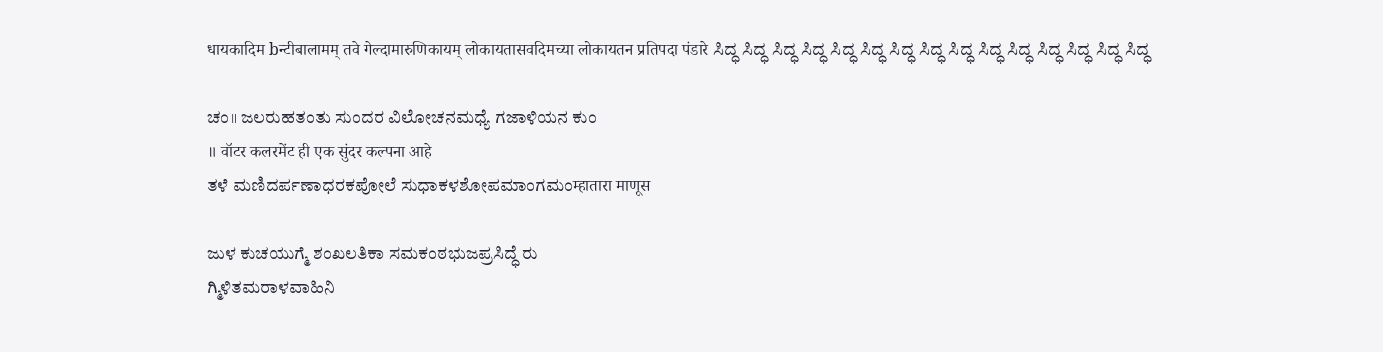धायकादिम bन्टीबालामम् तवे गेल्दामारुणिकायम् लोकायतासवदिमच्या लोकायतन प्रतिपदा पंडारे ಸಿದ್ಧ ಸಿದ್ಧ ಸಿದ್ಧ ಸಿದ್ಧ ಸಿದ್ಧ ಸಿದ್ಧ ಸಿದ್ಧ ಸಿದ್ಧ ಸಿದ್ಧ ಸಿದ್ಧ ಸಿದ್ಧ ಸಿದ್ಧ ಸಿದ್ಧ ಸಿದ್ಧ ಸಿದ್ಧ

ಚಂ॥ ಜಲರುಹತಂತು ಸುಂದರ ವಿಲೋಚನಮಧ್ಯೆ ಗಜಾಳಿಯನ ಕುಂ
॥ वॉटर कलरमेंट ही एक सुंदर कल्पना आहे
ತಳೆ ಮಣಿದರ್ಪಣಾಧರಕಪೋಲೆ ಸುಧಾಕಳಶೋಪಮಾಂಗಮಂम्हातारा माणूस

ಜುಳ ಕುಚಯುಗ್ಮೆ ಶಂಖಲತಿಕಾ ಸಮಕಂಠಭುಜಪ್ರಸಿದ್ಧೆ ರು
ಗ್ಮಿಳಿತಮರಾಳವಾಹಿನಿ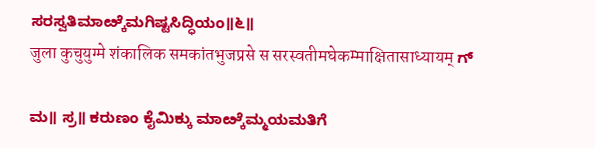ಸರಸ್ವತಿಮಾೞ್ಕೆಮಗಿಷ್ಟಸಿದ್ಧಿಯಂ॥೬॥
जुला कुचुयुग्मे शंकालिक समकांतभुजप्रसे स सरस्वतीमघेकम्माक्षितासाध्यायम् ಗ್

ಮ॥ ಸ್ರ॥ ಕರುಣಂ ಕೈಮಿಕ್ಕು ಮಾೞ್ಕೆಮ್ಮಯಮತಿಗೆ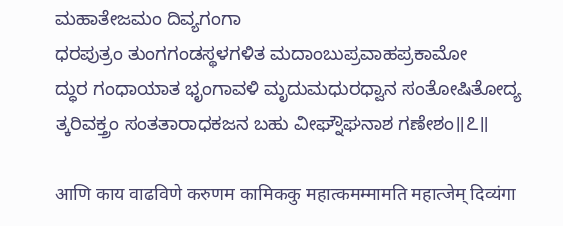ಮಹಾತೇಜಮಂ ದಿವ್ಯಗಂಗಾ
ಧರಪುತ್ರಂ ತುಂಗಗಂಡಸ್ಥಳಗಳಿತ ಮದಾಂಬುಪ್ರವಾಹಪ್ರಕಾಮೋ
ದ್ಧುರ ಗಂಧಾಯಾತ ಭೃಂಗಾವಳಿ ಮೃದುಮಧುರಧ್ವಾನ ಸಂತೋಷಿತೋದ್ಯ
ತ್ಕರಿವಕ್ತ್ರಂ ಸಂತತಾರಾಧಕಜನ ಬಹು ವೀಘ್ನೌಘನಾಶ ಗಣೇಶಂ॥೭॥

आणि काय वाढविणे करुणम कामिककु महात्कमम्मामति महात्जेम् दिव्यंगा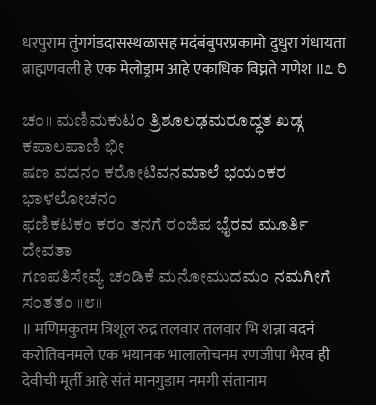धरपुराम तुंगगंडदासस्थळासह मदंबंबुपरप्रकामो दुधुरा गंधायता ब्राह्मणवली हे एक मेलोड्राम आहे एकाधिक विघ्नते गणेश ॥೭ ರಿ

ಚಂ॥ ಮಣಿಮಕುಟಂ ತ್ರಿಶೂಲಢಮರೂದ್ಧತ ಖಡ್ಗ ಕಪಾಲಪಾಣಿ ಭೀ
ಷಣ ವದನಂ ಕರೋಟಿವನಮಾಲೆ ಭಯಂಕರ ಭಾಳಲೋಚನಂ
ಫಣಿಕಟಕಂ ಕರಂ ತನಗೆ ರಂಜಿಪ ಭೈರವ ಮೂರ್ತಿ ದೇವತಾ
ಗಣಪತಿಸೇವ್ಯೆ ಚಂಡಿಕೆ ಮನೋಮುದಮಂ ನಮಗೀಗೆ ಸಂತತಂ ॥೮॥
॥ मणिमकुतम त्रिशूल रुद्र तलवार तलवार भि शन्ना वदनं करोतिवनमले एक भयानक भालालोचनम रणजीपा भैरव ही देवीची मूर्ती आहे संतं मानगुडाम नमगी संतानाम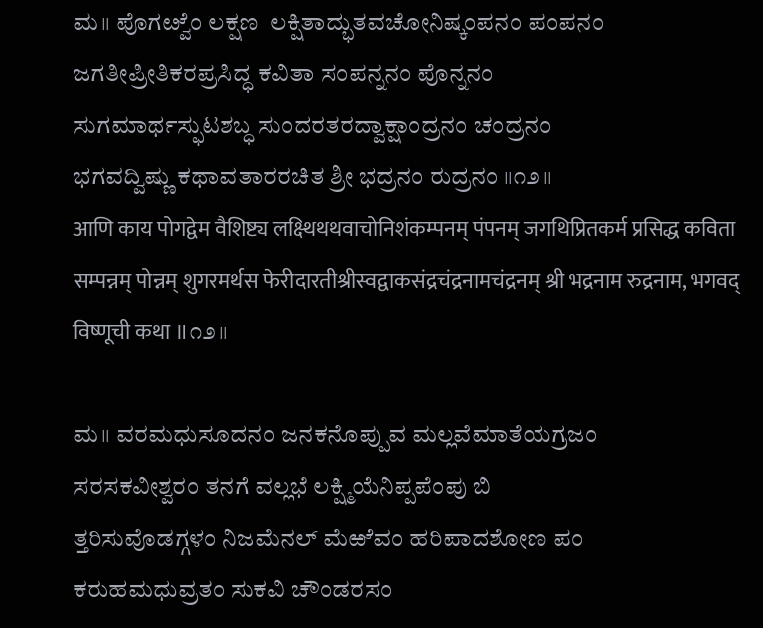ಮ॥ ಪೊಗೞ್ವೆಂ ಲಕ್ಷಣ  ಲಕ್ಷಿತಾದ್ಭುತವಚೋನಿಷ್ಕಂಪನಂ ಪಂಪನಂ
ಜಗತೀಪ್ರೀತಿಕರಪ್ರಸಿದ್ಧ ಕವಿತಾ ಸಂಪನ್ನನಂ ಪೊನ್ನನಂ
ಸುಗಮಾರ್ಥಸ್ಫುಟಶಬ್ಧ ಸುಂದರತರದ್ವಾಕ್ಷಾಂದ್ರನಂ ಚಂದ್ರನಂ
ಭಗವದ್ವಿಷ್ಣು ಕಥಾವತಾರರಚಿತ ಶ್ರೀ ಭದ್ರನಂ ರುದ್ರನಂ ॥೧೨॥
आणि काय पोगद्वेम वैशिष्ट्य लक्ष्थिथथवाचोनिशंकम्पनम् पंपनम् जगथिप्रितकर्म प्रसिद्ध कविता सम्पन्नम् पोन्नम् शुगरमर्थस फेरीदारतीश्रीस्वद्वाकसंद्रचंद्रनामचंद्रनम् श्री भद्रनाम रुद्रनाम, भगवद् विष्णूची कथा ॥೧೨॥

ಮ॥ ವರಮಧುಸೂದನಂ ಜನಕನೊಪ್ಪುವ ಮಲ್ಲವೆಮಾತೆಯಗ್ರಜಂ
ಸರಸಕವೀಶ್ವರಂ ತನಗೆ ವಲ್ಲಭೆ ಲಕ್ಷ್ಮಿಯೆನಿಪ್ಪಪೆಂಪು ಬಿ
ತ್ತರಿಸುವೊಡಗ್ಗಳಂ ನಿಜಮೆನಲ್ ಮೆಱೆವಂ ಹರಿಪಾದಶೋಣ ಪಂ
ಕರುಹಮಧುವ್ರತಂ ಸುಕವಿ ಚೌಂಡರಸಂ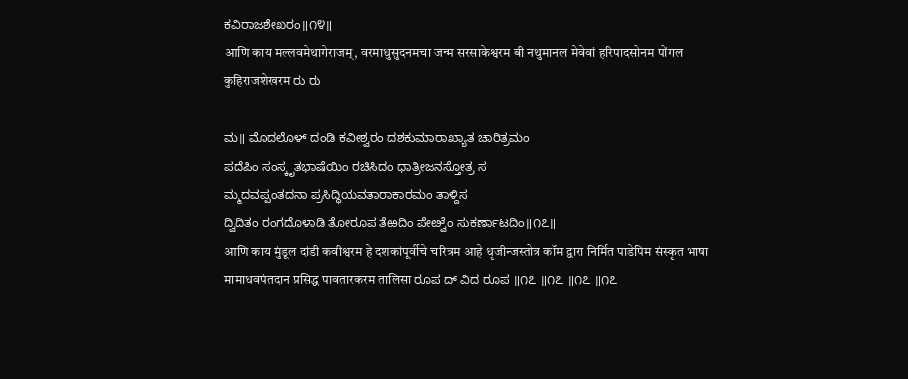ಕವಿರಾಜಶೇಖರಂ॥೧೪॥
आणि काय मल्लवमेथागेराजम्, वरमाधुसुदनमचा जन्म सरसाकेश्वरम बी नथुमानल मेवेवां हरिपादसोनम पोंगल कुहिराजशेखरम ರು ರು

ಮ॥ ಮೊದಲೊಳ್ ದಂಡಿ ಕವೀಶ್ವರಂ ದಶಕುಮಾರಾಖ್ಯಾತ ಚಾರಿತ್ರಮಂ
ಪದೆಪಿಂ ಸಂಸ್ಕೃತಭಾಷೆಯಿಂ ರಚಿಸಿದಂ ಧಾತ್ರೀಜನಸ್ತೋತ್ರ ಸ
ಮ್ಮದವಪ್ಪಂತದನಾ ಪ್ರಸಿದ್ಧಿಯವತಾರಾಕಾರಮಂ ತಾಳ್ದಿಸ
ದ್ವಿದಿತಂ ರಂಗದೊಳಾಡಿ ತೋರೂಪ ತೆಱದಿಂ ಪೇೞ್ವೆಂ ಸುಕರ್ಣಾಟದಿಂ॥೧೭॥
आणि काय मुंडूल दांडी कवीश्वरम हे दशकांपूर्वीचे चरित्रम आहे धृजीन्जस्तोत्र कॉम द्वारा निर्मित पाडेपिम संस्कृत भाषा मामाधवपंतदान प्रसिद्ध पावतारकरम तालिसा ರೂಪ ದ್ ವಿದ ರೂಪ ॥೧೭ ॥೧೭ ॥೧೭ ॥೧೭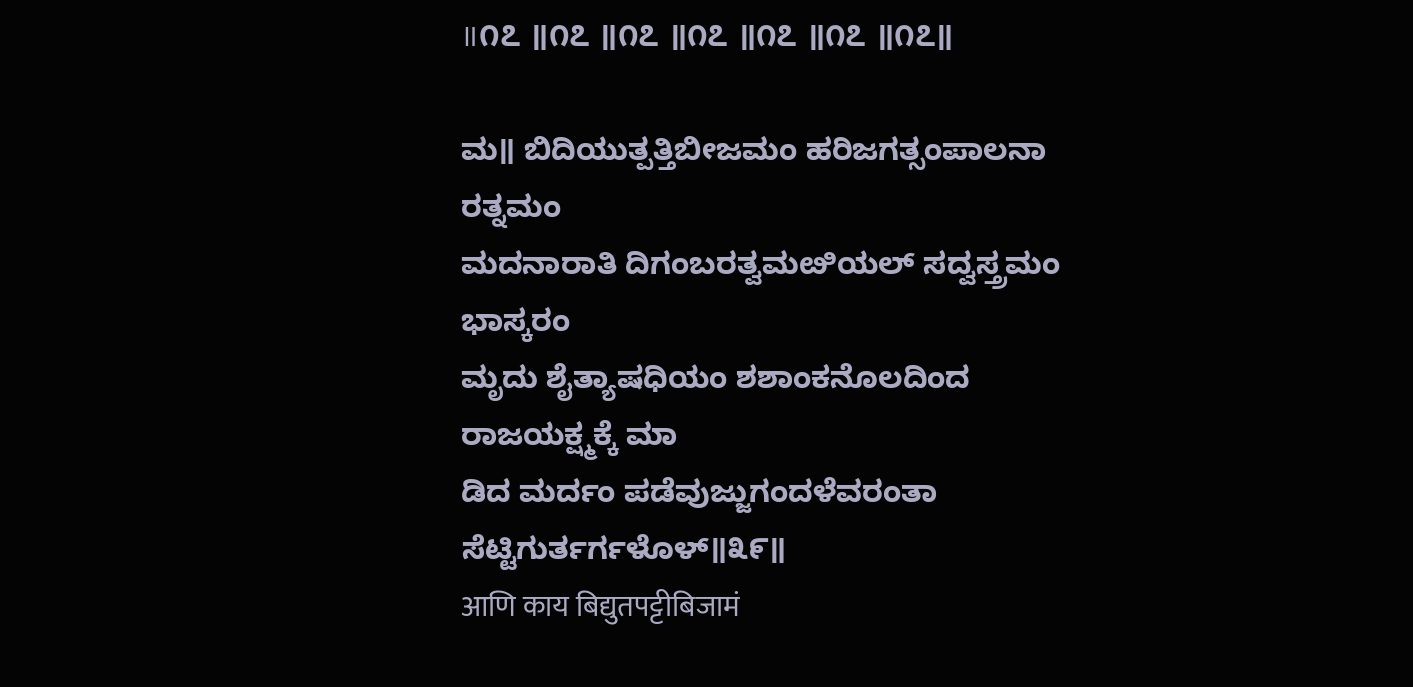॥೧೭ ॥೧೭ ॥೧೭ ॥೧೭ ॥೧೭ ॥೧೭ ॥೧೭॥

ಮ॥ ಬಿದಿಯುತ್ಪತ್ತಿಬೀಜಮಂ ಹರಿಜಗತ್ಸಂಪಾಲನಾ ರತ್ನಮಂ
ಮದನಾರಾತಿ ದಿಗಂಬರತ್ವಮೞಿಯಲ್ ಸದ್ವಸ್ತ್ರಮಂ ಭಾಸ್ಕರಂ
ಮೃದು ಶೈತ್ಯಾಷಧಿಯಂ ಶಶಾಂಕನೊಲದಿಂದ ರಾಜಯಕ್ಷ್ಮಕ್ಕೆ ಮಾ
ಡಿದ ಮರ್ದಂ ಪಡೆವುಜ್ಜುಗಂದಳೆವರಂತಾ ಸೆಟ್ಟಿಗುರ್ತರ್ಗಳೊಳ್॥೩೯॥
आणि काय बिद्युतपट्टीबिजामं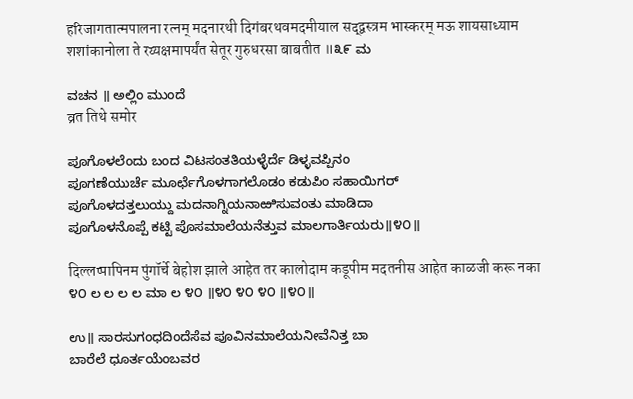हरिजागतात्मपालना रत्नम् मदनारथी दिगंबरथवमदमीयाल सद्द्वस्त्रम भास्करम् मऊ शायसाध्याम शशांकानोला ते रय्यक्षमापर्यंत सेतूर गुरुधरसा बाबतीत ॥೩೯ ಮ

ವಚನ ॥ ಅಲ್ಲಿಂ ಮುಂದೆ
व्रत तिथे समोर

ಪೂಗೊಳಲೆಂದು ಬಂದ ವಿಟಸಂತತಿಯಳ್ಳೆರ್ದೆ ಡಿಳ್ಳವಪ್ಪಿನಂ
ಪೂಗಣೆಯುರ್ಚೆ ಮೂರ್ಛೆಗೊಳಗಾಗಲೊಡಂ ಕಡುಪಿಂ ಸಹಾಯಿಗರ್
ಪೂಗೊಳದತ್ತಲುಯ್ದು ಮದನಾಗ್ನಿಯನಾಱಿಸುವಂತು ಮಾಡಿದಾ
ಪೂಗೊಳನೊಪ್ಪೆ ಕಟ್ಟಿ ಪೊಸಮಾಲೆಯನೆತ್ತುವ ಮಾಲಗಾರ್ತಿಯರು॥೪೦॥

दिल्लप्पापिनम पुंगॉर्चे बेहोश झाले आहेत तर कालोदाम कडूपीम मदतनीस आहेत काळजी करू नका ೪೦ ಲ ಲ ಲ ಲ ಮಾ ಲ ೪೦ ॥೪೦ ೪೦ ೪೦ ॥೪೦॥

ಉ॥ ಸಾರಸುಗಂಧದಿಂದೆಸೆವ ಪೂವಿನಮಾಲೆಯನೀವೆನಿತ್ತ ಬಾ
ಬಾರೆಲೆ ಧೂರ್ತಯೆಂಬವರ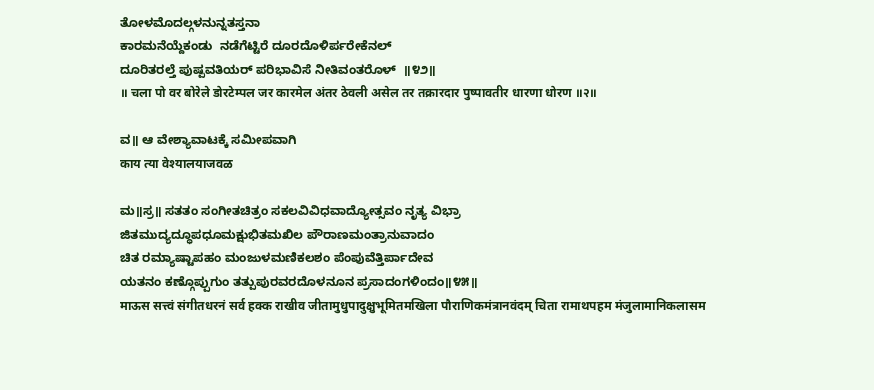ತೋಳಮೊದಲ್ಗಳನುನ್ನತಸ್ತನಾ
ಕಾರಮನೆಯ್ದೆಕಂಡು  ನಡೆಗೆಟ್ಟಿರೆ ದೂರದೊಳಿರ್ಪರೇಕೆನಲ್
ದೂರಿತರಲ್ತೆ ಪುಷ್ಪವತಿಯರ್ ಪರಿಭಾವಿಸೆ ನೀತಿವಂತರೊಳ್  ॥೪೨॥
॥ चला पो वर बोरेले डोरटेम्पल जर कारमेल अंतर ठेवली असेल तर तक्रारदार पुष्पावतीर धारणा धोरण ॥२॥

ವ॥ ಆ ವೇಶ್ಯಾವಾಟಕ್ಕೆ ಸಮೀಪವಾಗಿ
काय त्या वेश्यालयाजवळ

ಮ॥ಸ್ರ॥ ಸತತಂ ಸಂಗೀತಚಿತ್ರಂ ಸಕಲವಿವಿಧವಾದ್ಯೋತ್ಸವಂ ನೃತ್ಯ ವಿಭ್ರಾ
ಜಿತಮುದ್ಯದ್ಧೂಪಧೂಮಕ್ಷುಭಿತಮಖಿಲ ಪೌರಾಣಮಂತ್ರಾನುವಾದಂ
ಚಿತ ರಮ್ಯಾಷ್ಟಾಪಹಂ ಮಂಜುಳಮಣಿಕಲಶಂ ಪೆಂಪುವೆತ್ತಿರ್ಪಾದೇವ
ಯತನಂ ಕಣ್ಗೊಪ್ಪುಗುಂ ತತ್ಪುಪುರವರದೊಳನೂನ ಪ್ರಸಾದಂಗಳಿಂದಂ॥೪೫॥
माऊस सत्त्वं संगीतधरनं सर्व हक्क राखीव जीतामुधुपादुक्षुभूमितमखिला पौराणिकमंत्रानवंदम् चिता रामाथपहम मंजुलामानिकलासम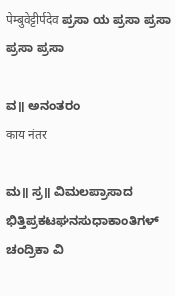पेम्बुवेट्टीर्पदेव ಪ್ರಸಾ ಯ ಪ್ರಸಾ ಪ್ರಸಾ ಪ್ರಸಾ ಪ್ರಸಾ

ವ॥ ಅನಂತರಂ
काय नंतर

ಮ॥ ಸ್ರ॥ ವಿಮಲಪ್ರಾಸಾದ ಭಿತ್ತಿಪ್ರಕಟಘನಸುಧಾಕಾಂತಿಗಳ್ ಚಂದ್ರಿಕಾ ವಿ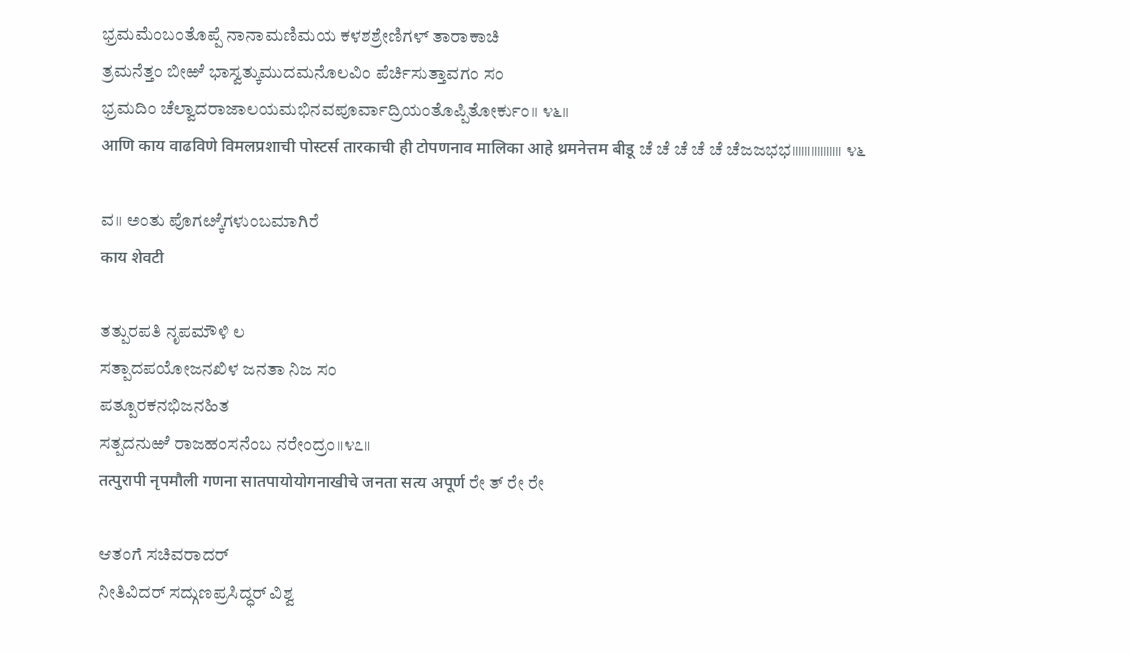ಭ್ರಮಮೆಂಬಂತೊಪ್ಪೆ ನಾನಾಮಣಿಮಯ ಕಳಶಶ್ರೇಣಿಗಳ್ ತಾರಾಕಾಚಿ
ತ್ರಮನೆತ್ತಂ ಬೀಱೆ ಭಾಸ್ವತ್ಕುಮುದಮನೊಲವಿಂ ಪೆರ್ಚಿಸುತ್ತಾವಗಂ ಸಂ
ಭ್ರಮದಿಂ ಚೆಲ್ವಾದರಾಜಾಲಯಮಭಿನವಪೂರ್ವಾದ್ರಿಯಂತೊಪ್ಪಿತೋರ್ಕುಂ॥ ೪೬॥
आणि काय वाढविणे विमलप्रशाची पोस्टर्स तारकाची ही टोपणनाव मालिका आहे थ्रमनेत्तम बीडू ಚೆ ಚೆ ಚೆ ಚೆ ಚೆ ಚೆಜಜಭಭ॥॥॥॥॥॥॥॥ ೪೬

ವ॥ ಅಂತು ಪೊಗೞ್ಕೆಗಳುಂಬಮಾಗಿರೆ
काय शेवटी

ತತ್ಪುರಪತಿ ನೃಪಮೌಳಿ ಲ
ಸತ್ಪಾದಪಯೋಜನಖಿಳ ಜನತಾ ನಿಜ ಸಂ
ಪತ್ಪೂರಕನಭಿಜನಹಿತ
ಸತ್ಪದನುಱೆ ರಾಜಹಂಸನೆಂಬ ನರೇಂದ್ರಂ॥೪೭॥
तत्पुरापी नृपमौली गणना सातपायोयोगनाखीचे जनता सत्य अपूर्ण ರೇ ತ್ ರೇ ರೇ

ಆತಂಗೆ ಸಚಿವರಾದರ್
ನೀತಿವಿದರ್ ಸದ್ಗುಣಪ್ರಸಿದ್ಧರ್ ವಿಶ್ವ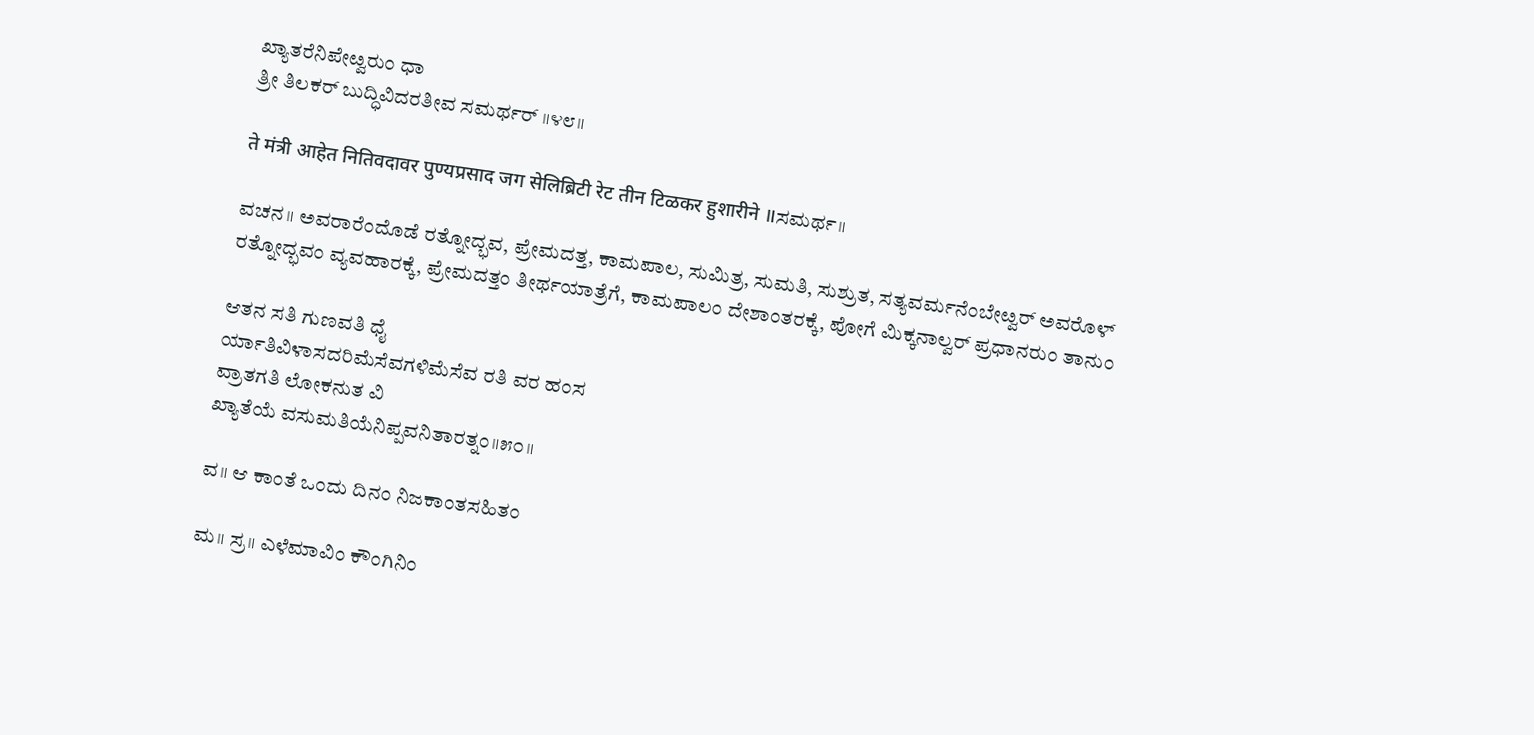ಖ್ಯಾತರೆನಿಪೇೞ್ವರುಂ ಧಾ
ತ್ರೀ ತಿಲಕರ್ ಬುದ್ಧಿವಿದರತೀವ ಸಮರ್ಥರ್ ॥೪೮॥

ते मंत्री आहेत नितिवदावर पुण्यप्रसाद जग सेलिब्रिटी रेट तीन टिळकर हुशारीने ॥ಸಮರ್ಥ॥

ವಚನ॥ ಅವರಾರೆಂದೊಡೆ ರತ್ನೋದ್ಭವ, ಪ್ರೇಮದತ್ತ, ಕಾಮಪಾಲ, ಸುಮಿತ್ರ, ಸುಮತಿ, ಸುಶ್ರುತ, ಸತ್ಯವರ್ಮನೆಂಬೇೞ್ವರ್ ಅವರೊಳ್ ರತ್ನೋದ್ಭವಂ ವ್ಯವಹಾರಕ್ಕೆ, ಪ್ರೇಮದತ್ತಂ ತೀರ್ಥಯಾತ್ರೆಗೆ, ಕಾಮಪಾಲಂ ದೇಶಾಂತರಕ್ಕೆ, ಪೋಗೆ ಮಿಕ್ಕನಾಲ್ವರ್ ಪ್ರಧಾನರುಂ ತಾನುಂ

ಆತನ ಸತಿ ಗುಣವತಿ ಧೈ
ರ್ಯಾತಿವಿಳಾಸದರಿಮೆಸೆವಗಳಿಮೆಸೆವ ರತಿ ವರ ಹಂಸ
ವ್ರಾತಗತಿ ಲೋಕನುತ ವಿ
ಖ್ಯಾತೆಯೆ ವಸುಮತಿಯೆನಿಪ್ಪವನಿತಾರತ್ನಂ॥೫೦॥

ವ॥ ಆ ಕಾಂತೆ ಒಂದು ದಿನಂ ನಿಜಕಾಂತಸಹಿತಂ

ಮ॥ ಸ್ರ॥ ಎಳೆಮಾವಿಂ ಕೌಂಗಿನಿಂ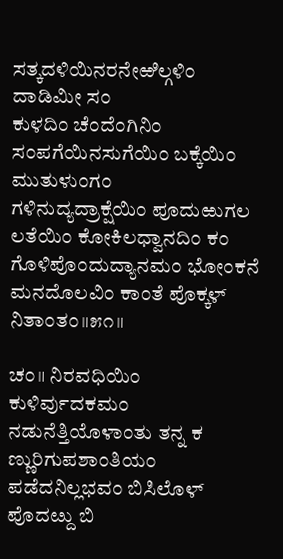ಸತ್ಕದಳಿಯಿನರನೇಱಿಲ್ಗಳಿಂ ದಾಡಿಮೀ ಸಂ
ಕುಳದಿಂ ಚೆಂದೆಂಗಿನಿಂ ಸಂಪಗೆಯಿನಸುಗೆಯಿಂ ಬಕ್ಕೆಯಿಂ ಮುತುಳುಂಗಂ
ಗಳಿನುದ್ಯದ್ರಾಕ್ಷೆಯಿಂ ಪೂದುಱುಗಲ ಲತೆಯಿಂ ಕೋಕಿಲಧ್ವಾನದಿಂ ಕಂ
ಗೊಳಿಪೊಂದುದ್ಯಾನಮಂ ಭೋಂಕನೆ ಮನದೊಲವಿಂ ಕಾಂತೆ ಪೊಕ್ಕಳ್ ನಿತಾಂತಂ॥೫೧॥

ಚಂ॥ ನಿರವಧಿಯಿಂ ಕುಳಿರ್ವುದಕಮಂ ನಡುನೆತ್ತಿಯೊಳಾಂತು ತನ್ನ ಕ
ಣ್ಣುರಿಗುಪಶಾಂತಿಯಂ ಪಡೆದನಿಲ್ಲಭವಂ ಬಿಸಿಲೊಳ್ ಪೊದೞ್ದು ಬಿ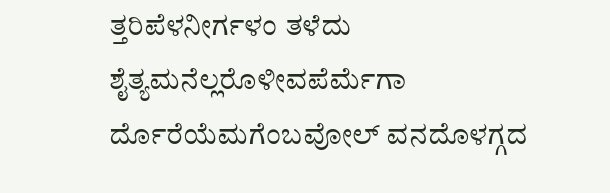ತ್ತರಿಪೆಳನೀರ್ಗಳಂ ತಳೆದು ಶೈತ್ಯಮನೆಲ್ಲರೊಳೀವಪೆರ್ಮೆಗಾ
ರ್ದೊರೆಯೆಮಗೆಂಬವೋಲ್ ವನದೊಳಗ್ಗದ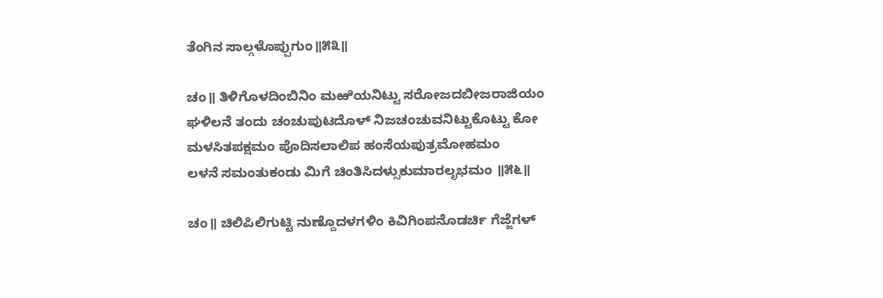ತೆಂಗಿನ ಸಾಲ್ಗಳೊಪ್ಪುಗುಂ॥೫೩॥

ಚಂ॥ ತಿಳಿಗೊಳದಿಂಬಿನಿಂ ಮಱಿಯನಿಟ್ಟು ಸರೋಜದಬೀಜರಾಜಿಯಂ
ಘಳಿಲನೆ ತಂದು ಚಂಚುಪುಟದೊಳ್ ನಿಜಚಂಚುವನಿಟ್ಟುಕೊಟ್ಟು ಕೋ
ಮಳಸಿತಪಕ್ಷಮಂ ಪೊದಿಸಲಾಲಿಪ ಹಂಸೆಯಪುತ್ರಮೋಹಮಂ
ಲಳನೆ ಸಮಂತುಕಂಡು ಮಿಗೆ ಚಿಂತಿಸಿದಳ್ಸುಕುಮಾರಲೃಭಮಂ ॥೫೬॥

ಚಂ॥ ಚಿಲಿಪಿಲಿಗುಟ್ಟಿ ನುಣ್ದೊದಳಗಳಿಂ ಕಿವಿಗಿಂಪನೊಡರ್ಚಿ ಗೆಜ್ಜೆಗಳ್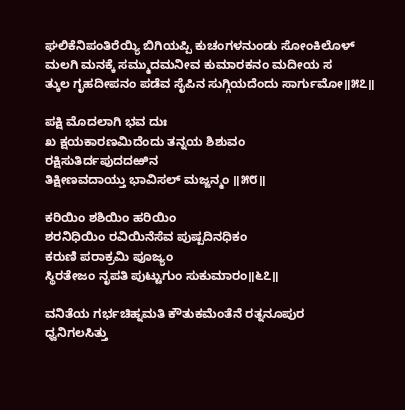ಘಲಿಕೆನಿಪಂತಿರೆಯ್ಯಿ ಬಿಗಿಯಪ್ಪಿ ಕುಚಂಗಳನುಂಡು ಸೋಂಕಿಲೊಳ್
ಮಲಗಿ ಮನಕ್ಕೆ ಸಮ್ಮುದಮನೀವ ಕುಮಾರಕನಂ ಮದೀಯ ಸ
ತ್ಕುಲ ಗೃಹದೀಪನಂ ಪಡೆವ ಸೈಪಿನ ಸುಗ್ಗಿಯದೆಂದು ಸಾರ್ಗುಮೋ॥೫೭॥

ಪಕ್ಷಿ ಮೊದಲಾಗಿ ಭವ ದುಃ
ಖ ಕ್ಷಯಕಾರಣಮಿದೆಂದು ತನ್ನಯ ಶಿಶುವಂ
ರಕ್ಷಿಸುತಿರ್ದಪುದದಱಿನ
ತಿಕ್ಷೀಣವದಾಯ್ತು ಭಾವಿಸಲ್ ಮಜ್ಜನ್ಮಂ ॥೫೮॥

ಕರಿಯಿಂ ಶಶಿಯಿಂ ಹರಿಯಿಂ
ಶರನಿಧಿಯಿಂ ರವಿಯಿನೆಸೆವ ಪುಷ್ಪದಿನಧಿಕಂ
ಕರುಣಿ ಪರಾಕ್ರಮಿ ಪೂಜ್ಯಂ
ಸ್ಥಿರತೇಜಂ ನೃಪತಿ ಪುಟ್ಟುಗುಂ ಸುಕುಮಾರಂ॥೬೭॥

ವನಿತೆಯ ಗರ್ಭಚಿಹ್ನಮತಿ ಕೌತುಕಮೆಂತೆನೆ ರತ್ನನೂಪುರ
ಧ್ವನಿಗಲಸಿತ್ತು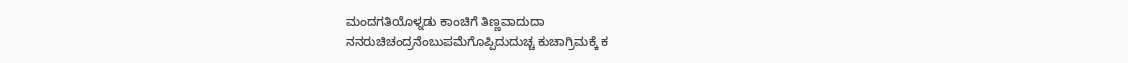ಮಂದಗತಿಯೊಳ್ನಡು ಕಾಂಚಿಗೆ ತಿಣ್ಣವಾದುದಾ
ನನರುಚಿಚಂದ್ರನೆಂಬುಪಮೆಗೊಪ್ಪಿದುದುಚ್ಚ ಕುಚಾಗ್ರಿಮಕ್ಕೆ ಕ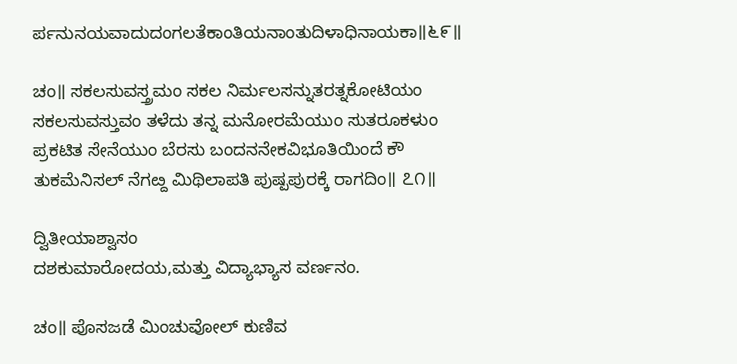ರ್ಪನುನಯವಾದುದಂಗಲತೆಕಾಂತಿಯನಾಂತುದಿಳಾಧಿನಾಯಕಾ॥೬೯॥

ಚಂ॥ ಸಕಲಸುವಸ್ತ್ರಮಂ ಸಕಲ ನಿರ್ಮಲಸನ್ನುತರತ್ನಕೋಟಿಯಂ
ಸಕಲಸುವಸ್ತುವಂ ತಳೆದು ತನ್ನ ಮನೋರಮೆಯುಂ ಸುತರೂಕಳುಂ
ಪ್ರಕಟಿತ ಸೇನೆಯುಂ ಬೆರಸು ಬಂದನನೇಕವಿಭೂತಿಯಿಂದೆ ಕೌ
ತುಕಮೆನಿಸಲ್ ನೆಗೞ್ದ ಮಿಥಿಲಾಪತಿ ಪುಷ್ಪಪುರಕ್ಕೆ ರಾಗದಿಂ॥ ೭೧॥

ದ್ವಿತೀಯಾಶ್ವಾಸಂ
ದಶಕುಮಾರೋದಯ,ಮತ್ತು ವಿದ್ಯಾಭ್ಯಾಸ ವರ್ಣನಂ.

ಚಂ॥ ಪೊಸಜಡೆ ಮಿಂಚುವೋಲ್ ಕುಣಿವ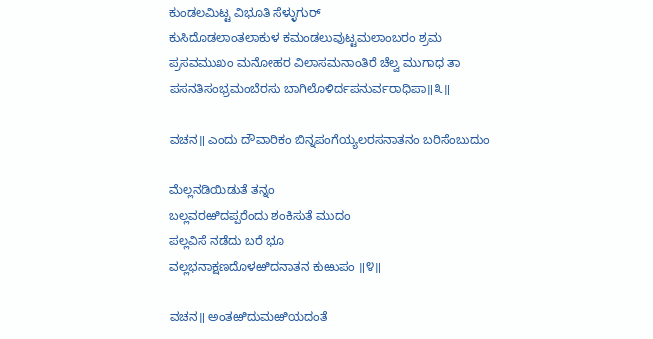ಕುಂಡಲಮಿಟ್ಟ ವಿಭೂತಿ ಸೆಳ್ಳುಗುರ್
ಕುಸಿದೊಡಲಾಂತಲಾಕುಳ ಕಮಂಡಲುವುಟ್ಟಮಲಾಂಬರಂ ಶ್ರಮ
ಪ್ರಸವಮುಖಂ ಮನೋಹರ ವಿಲಾಸಮನಾಂತಿರೆ ಚೆಲ್ವ ಮುಗಾಧ ತಾ
ಪಸನತಿಸಂಭ್ರಮಂಬೆರಸು ಬಾಗಿಲೊಳಿರ್ದಪನುರ್ವರಾಧಿಪಾ॥೩॥

ವಚನ॥ ಎಂದು ದೌವಾರಿಕಂ ಬಿನ್ನಪಂಗೆಯ್ಯಲರಸನಾತನಂ ಬರಿಸೆಂಬುದುಂ

ಮೆಲ್ಲನಡಿಯಿಡುತೆ ತನ್ನಂ
ಬಲ್ಲವರಱಿದಪ್ಪರೆಂದು ಶಂಕಿಸುತೆ ಮುದಂ
ಪಲ್ಲವಿಸೆ ನಡೆದು ಬರೆ ಭೂ
ವಲ್ಲಭನಾಕ್ಷಣದೊಳಱಿದನಾತನ ಕುಱುಪಂ ॥೪॥

ವಚನ॥ ಅಂತಱಿದುಮಱಿಯದಂತೆ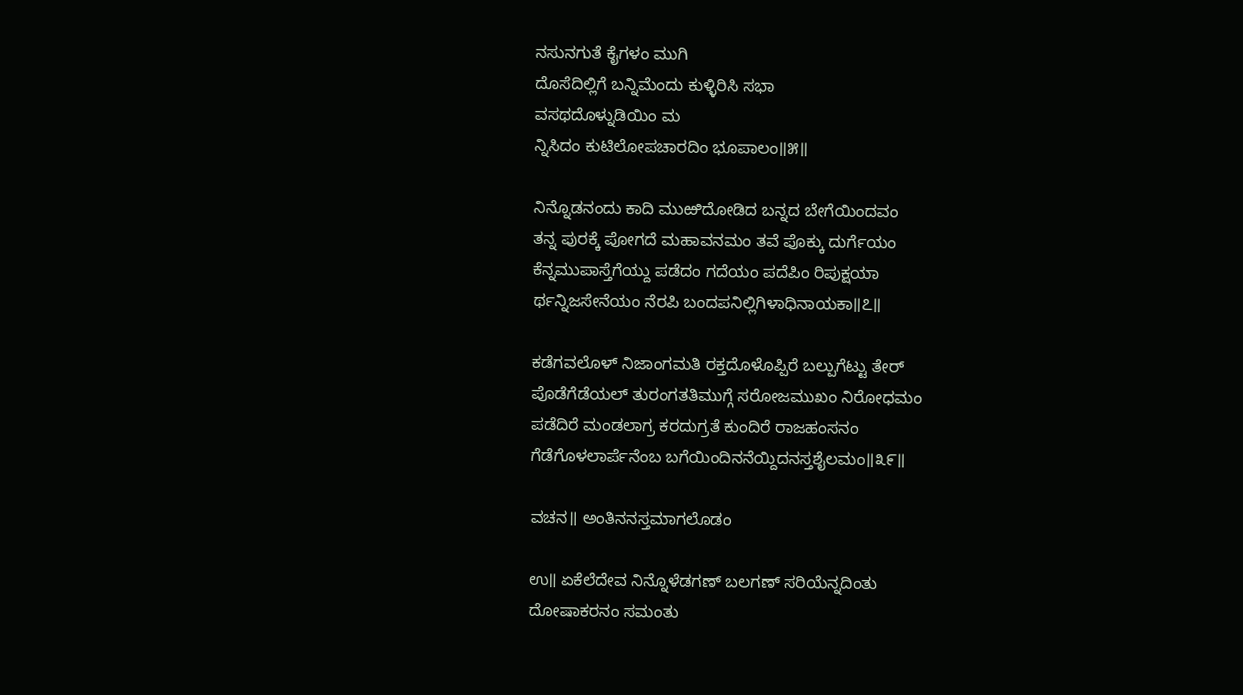ನಸುನಗುತೆ ಕೈಗಳಂ ಮುಗಿ
ದೊಸೆದಿಲ್ಲಿಗೆ ಬನ್ನಿಮೆಂದು ಕುಳ್ಳಿರಿಸಿ ಸಭಾ
ವಸಥದೊಳ್ನುಡಿಯಿಂ ಮ
ನ್ನಿಸಿದಂ ಕುಟಿಲೋಪಚಾರದಿಂ ಭೂಪಾಲಂ॥೫॥

ನಿನ್ನೊಡನಂದು ಕಾದಿ ಮುಱಿದೋಡಿದ ಬನ್ನದ ಬೇಗೆಯಿಂದವಂ
ತನ್ನ ಪುರಕ್ಕೆ ಪೋಗದೆ ಮಹಾವನಮಂ ತವೆ ಪೊಕ್ಕು ದುರ್ಗೆಯಂ
ಕೆನ್ನಮುಪಾಸ್ತೆಗೆಯ್ದು ಪಡೆದಂ ಗದೆಯಂ ಪದೆಪಿಂ ರಿಪುಕ್ಷಯಾ
ರ್ಥನ್ನಿಜಸೇನೆಯಂ ನೆರಪಿ ಬಂದಪನಿಲ್ಲಿಗಿಳಾಧಿನಾಯಕಾ॥೭॥

ಕಡೆಗವಲೊಳ್ ನಿಜಾಂಗಮತಿ ರಕ್ತದೊಳೊಪ್ಪಿರೆ ಬಲ್ಪುಗೆಟ್ಟು ತೇರ್
ಪೊಡೆಗೆಡೆಯಲ್ ತುರಂಗತತಿಮುಗ್ಗೆ ಸರೋಜಮುಖಂ ನಿರೋಧಮಂ
ಪಡೆದಿರೆ ಮಂಡಲಾಗ್ರ ಕರದುಗ್ರತೆ ಕುಂದಿರೆ ರಾಜಹಂಸನಂ
ಗೆಡೆಗೊಳಲಾರ್ಪೆನೆಂಬ ಬಗೆಯಿಂದಿನನೆಯ್ದಿದನಸ್ತಶೈಲಮಂ॥೩೯॥

ವಚನ॥ ಅಂತಿನನಸ್ತಮಾಗಲೊಡಂ

ಉ॥ ಏಕೆಲೆದೇವ ನಿನ್ನೊಳೆಡಗಣ್ ಬಲಗಣ್ ಸರಿಯೆನ್ನದಿಂತು
ದೋಷಾಕರನಂ ಸಮಂತು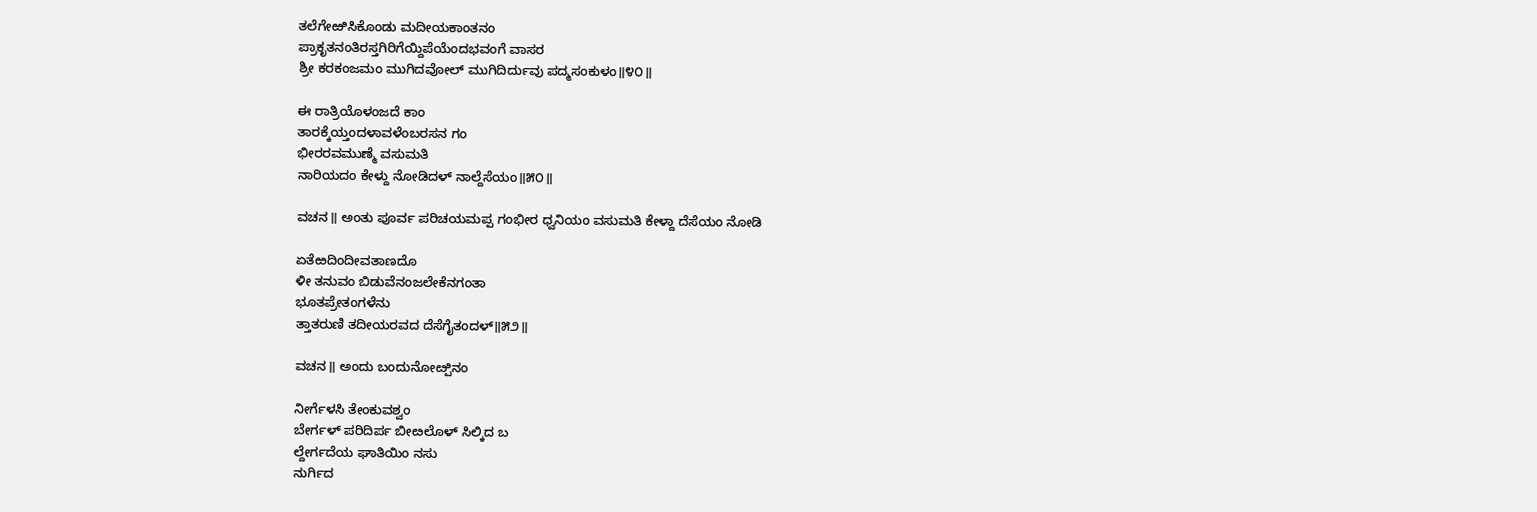ತಲೆಗೇಱಿಸಿಕೊಂಡು ಮದೀಯಕಾಂತನಂ
ಪ್ರಾಕೃತನಂತಿರಸ್ತಗಿರಿಗೆಯ್ದಿಪೆಯೆಂದಭವಂಗೆ ವಾಸರ
ಶ್ರೀ ಕರಕಂಜಮಂ ಮುಗಿದವೋಲ್ ಮುಗಿದಿರ್ದುವು ಪದ್ಮಸಂಕುಳಂ॥೪೦॥

ಈ ರಾತ್ರಿಯೊಳಂಜದೆ ಕಾಂ
ತಾರಕ್ಕೆಯ್ತಂದಳಾವಳೆಂಬರಸನ ಗಂ
ಭೀರರವಮುಣ್ಮೆ ವಸುಮತಿ
ನಾರಿಯದಂ ಕೇಳ್ದು ನೋಡಿದಳ್ ನಾಲ್ದೆಸೆಯಂ॥೫೦॥

ವಚನ॥ ಅಂತು ಪೂರ್ವ ಪರಿಚಯಮಪ್ಪ ಗಂಭೀರ ಧ್ವನಿಯಂ ವಸುಮತಿ ಕೇಳ್ದಾ ದೆಸೆಯಂ ನೋಡಿ

ಏತೆಱದಿಂದೀವತಾಣದೊ
ಳೀ ತನುವಂ ಬಿಡುವೆನಂಜಲೇಕೆನಗಂತಾ
ಭೂತಪ್ರೇತಂಗಳೆನು
ತ್ತಾತರುಣಿ ತದೀಯರವದ ದೆಸೆಗೈತಂದಳ್॥೫೨॥

ವಚನ॥ ಅಂದು ಬಂದುನೋೞ್ಪಿನಂ

ನೀರ್ಗೆಳಸಿ ತೇಂಕುವಶ್ವಂ
ಬೇರ್ಗಳ್ ಪರಿದಿರ್ಪ ಬೀೞಲೊಳ್ ಸಿಲ್ಕಿದ ಬ
ಲ್ದೇರ್ಗದೆಯ ಘಾತಿಯಿಂ ನಸು
ನುರ್ಗಿದ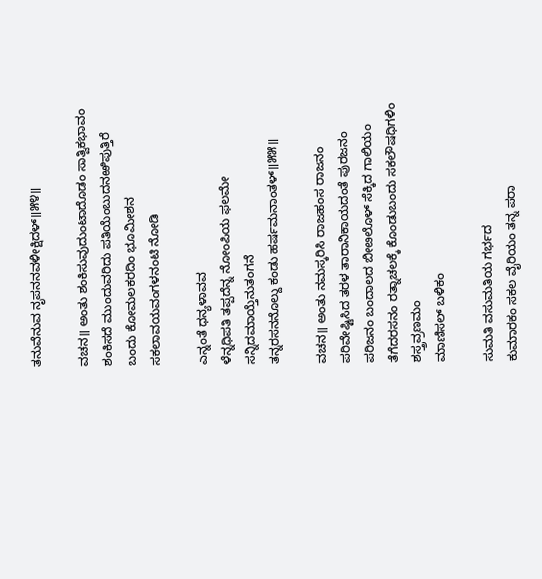ತನುವೆನುವ ನೃಪನನವಳೀಕ್ಷಿದಳ್॥೫೪॥

ವಚನ॥ ಅಂತು ಶಂಕಿಸುವುದುಂಟಾದೊಡಂ ಸಾತ್ವಿಕಭಾವಂ ಶಂಕಿಸದೆ ಮುಂದುವರಿದು ಪತಿಯೆಂಬುದನಱಿಪುತ್ತಿರೆ ಬಂದು ಕೋಮಲಕರದಿಂ ಭೂಮೀಶನ ಸಕಲಾವಯವಂಗಳನಂಟಿ ನೋಡಿ

ಎನ್ನಂತೆ ಧನ್ಯಳಾವವ
ಳೆನ್ನಧಿಪತಿ ತಪ್ಪದೆನ್ನ ನೋಂಪಿಯ ಫಲಮೇ
ಸನ್ನಿದಮಾಯ್ತೆನುತಂಗನೆ
ತನ್ನರಸನನೊಲ್ದು ಕಂಡು ಹರ್ಷಮನಾಂತಳ್॥೫೫॥

ವಚನ॥ ಅಂತು ನಮಸ್ಕರಿಸಿ ರಾಜಹಂಸ ರಾಜನಂ ಪರಿವೇಷ್ಟಿಸಿದ ತರಳ ತಾರಾನಿಕಾಯದಂತೆ ಪುರಜನಂ ಪರಿಜನಂ ಬಂದಾಲದ ಬೀೞಲೊಳ್ ಸೆಕ್ಕಿದ ಗಾಲಿಯಂ ತೆಗೆದರಸನಂ ರತ್ನಾಚಲಕ್ಕೆ ಕೊಂಡುಬಂದು ಸಕಲೌಷಧಿಗಳಿಂ ಶಸ್ತ್ರವ್ರಣಮಂ
ಮಾಣಿಸಲ್ ಬಳಿಕಂ

ಸುಮತಿ ವಸುಮತಿಯ ಗರ್ಭದ
ಕುಮಾರಕಂ ಸಕಲ ವೈರಿಯಂ ತನ್ನ ಪರಾ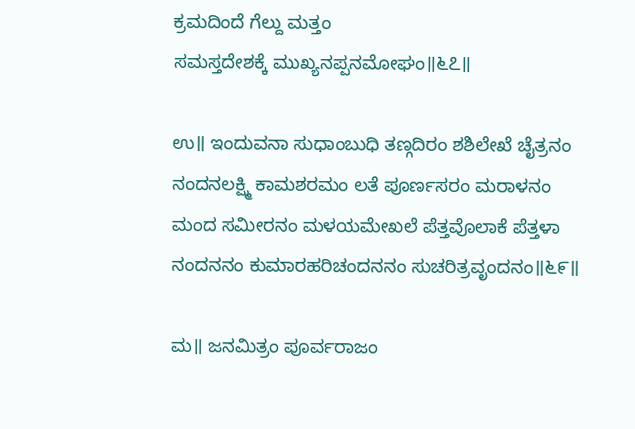ಕ್ರಮದಿಂದೆ ಗೆಲ್ದು ಮತ್ತಂ
ಸಮಸ್ತದೇಶಕ್ಕೆ ಮುಖ್ಯನಪ್ಪನಮೋಘಂ॥೬೭॥

ಉ॥ ಇಂದುವನಾ ಸುಧಾಂಬುಧಿ ತಣ್ಗದಿರಂ ಶಶಿಲೇಖೆ ಚೈತ್ರನಂ
ನಂದನಲಕ್ಷ್ಮಿ ಕಾಮಶರಮಂ ಲತೆ ಪೂರ್ಣಸರಂ ಮರಾಳನಂ
ಮಂದ ಸಮೀರನಂ ಮಳಯಮೇಖಲೆ ಪೆತ್ತವೊಲಾಕೆ ಪೆತ್ತಳಾ
ನಂದನನಂ ಕುಮಾರಹರಿಚಂದನನಂ ಸುಚರಿತ್ರವೃಂದನಂ॥೬೯॥

ಮ॥ ಜನಮಿತ್ರಂ ಪೂರ್ವರಾಜಂ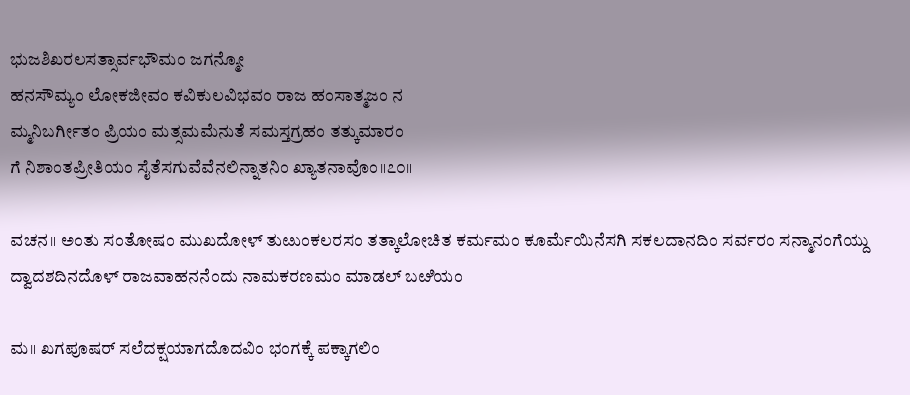ಭುಜಶಿಖರಲಸತ್ಸಾರ್ವಭೌಮಂ ಜಗನ್ಮೋ
ಹನಸೌಮ್ಯಂ ಲೋಕಜೀವಂ ಕವಿಕುಲವಿಭವಂ ರಾಜ ಹಂಸಾತ್ಮಜಂ ನ
ಮ್ಮನಿಬರ್ಗೀತಂ ಪ್ರಿಯಂ ಮತ್ಸಮಮೆನುತೆ ಸಮಸ್ತಗ್ರಹಂ ತತ್ಕುಮಾರಂ
ಗೆ ನಿಶಾಂತಪ್ರೀತಿಯಂ ಸೈತೆಸಗುವೆವೆನಲಿನ್ನಾತನಿಂ ಖ್ಯಾತನಾವೊಂ॥೭೦॥

ವಚನ॥ ಅಂತು ಸಂತೋಷಂ ಮುಖದೋಳ್ ತುೞುಂಕಲರಸಂ ತತ್ಕಾಲೋಚಿತ ಕರ್ಮಮಂ ಕೂರ್ಮೆಯಿನೆಸಗಿ ಸಕಲದಾನದಿಂ ಸರ್ವರಂ ಸನ್ಮಾನಂಗೆಯ್ದು ದ್ವಾದಶದಿನದೊಳ್ ರಾಜವಾಹನನೆಂದು ನಾಮಕರಣಮಂ ಮಾಡಲ್ ಬೞಿಯಂ

ಮ॥ ಖಗಪೂಷರ್ ಸಲೆದಕ್ಷಯಾಗದೊದವಿಂ ಭಂಗಕ್ಕೆ ಪಕ್ಕಾಗಲಿಂ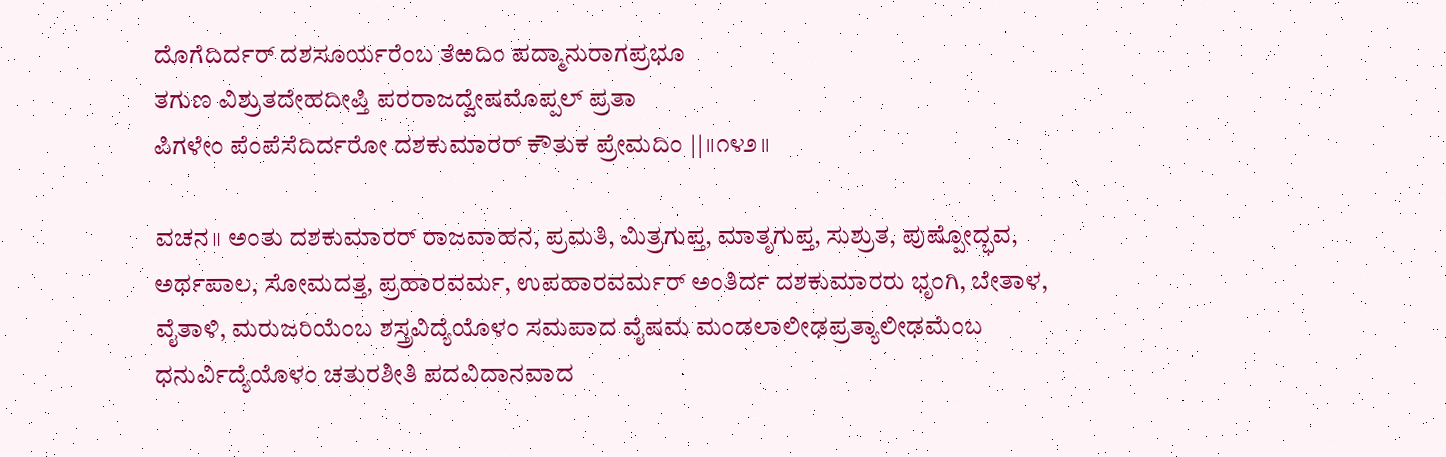ದೊಗೆದಿರ್ದರ್ ದಶಸೂರ್ಯರೆಂಬ ತೆಱದಿಂ ಪದ್ಮಾನುರಾಗಪ್ರಭೂ
ತಗುಣ ವಿಶ್ರುತದೇಹದೀಪ್ತಿ ಪರರಾಜದ್ವೇಷಮೊಪ್ಪಲ್ ಪ್ರತಾ
ಪಿಗಳೇಂ ಪೆಂಪೆಸೆದಿರ್ದರೋ ದಶಕುಮಾರರ್ ಕೌತುಕ ಪ್ರೇಮದಿಂ ||॥೧೪೨॥

ವಚನ॥ ಅಂತು ದಶಕುಮಾರರ್ ರಾಜವಾಹನ, ಪ್ರಮತಿ, ಮಿತ್ರಗುಪ್ತ, ಮಾತೃಗುಪ್ತ, ಸುಶ್ರುತ, ಪುಷ್ಪೋದ್ಭವ, ಅರ್ಥಪಾಲ, ಸೋಮದತ್ತ, ಪ್ರಹಾರವರ್ಮ, ಉಪಹಾರವರ್ಮರ್ ಅಂತಿರ್ದ ದಶಕುಮಾರರು ಭೃಂಗಿ, ಬೇತಾಳ, ವೈತಾಳಿ, ಮರುಜರಿಯೆಂಬ ಶಸ್ತ್ರವಿದ್ಯೆಯೊಳಂ ಸಮಪಾದ ವೈಷಮ ಮಂಡಲಾಲೀಢಪ್ರತ್ಯಾಲೀಢಮೆಂಬ ಧನುರ್ವಿದ್ಯೆಯೊಳಂ ಚತುರಶೀತಿ ಪದವಿದಾನವಾದ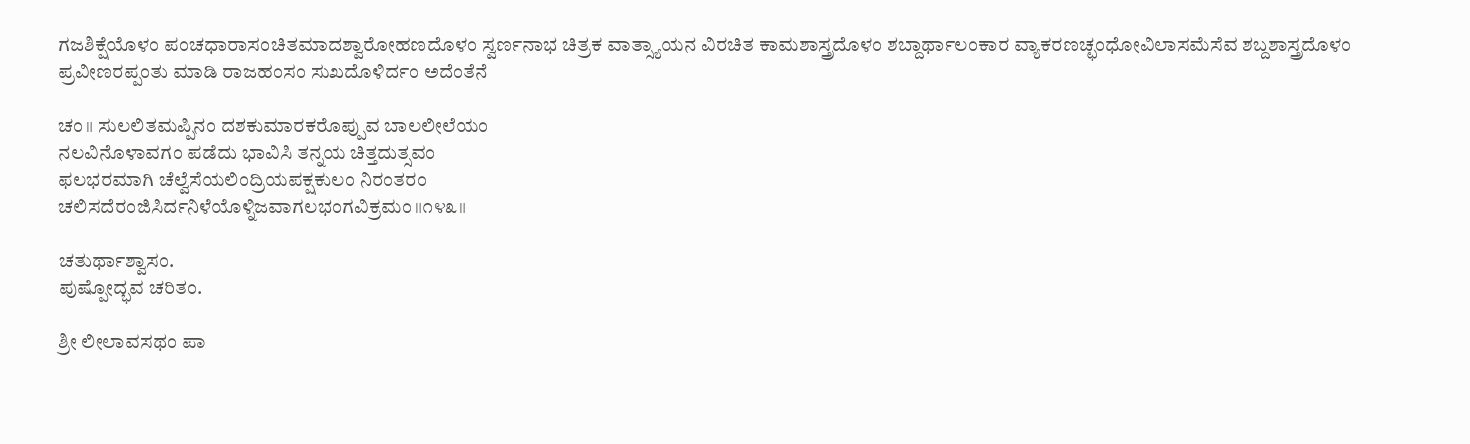ಗಜಶಿಕ್ಷೆಯೊಳಂ ಪಂಚಧಾರಾಸಂಚಿತಮಾದಶ್ವಾರೋಹಣದೊಳಂ ಸ್ವರ್ಣನಾಭ ಚಿತ್ರಕ ವಾತ್ಸ್ಯಾಯನ ವಿರಚಿತ ಕಾಮಶಾಸ್ತ್ರದೊಳಂ ಶಬ್ದಾರ್ಥಾಲಂಕಾರ ವ್ಯಾಕರಣಚ್ಛಂಧೋವಿಲಾಸಮೆಸೆವ ಶಬ್ದಶಾಸ್ತ್ರದೊಳಂ ಪ್ರವೀಣರಪ್ಪಂತು ಮಾಡಿ ರಾಜಹಂಸಂ ಸುಖದೊಳಿರ್ದಂ ಅದೆಂತೆನೆ

ಚಂ॥ ಸುಲಲಿತಮಪ್ಪಿನಂ ದಶಕುಮಾರಕರೊಪ್ಪುವ ಬಾಲಲೀಲೆಯಂ
ನಲವಿನೊಳಾವಗಂ ಪಡೆದು ಭಾವಿಸಿ ತನ್ನಯ ಚಿತ್ತದುತ್ಸವಂ
ಫಲಭರಮಾಗಿ ಚೆಲ್ವೆಸೆಯಲಿಂದ್ರಿಯಪಕ್ಷಕುಲಂ ನಿರಂತರಂ
ಚಲಿಸದೆರಂಜಿಸಿರ್ದನಿಳೆಯೊಳ್ನಿಜವಾಗಲಭಂಗವಿಕ್ರಮಂ॥೧೪೩॥

ಚತುರ್ಥಾಶ್ವಾಸಂ.
ಪುಷ್ಪೋದ್ಭವ ಚರಿತಂ.

ಶ್ರೀ ಲೀಲಾವಸಥಂ ಪಾ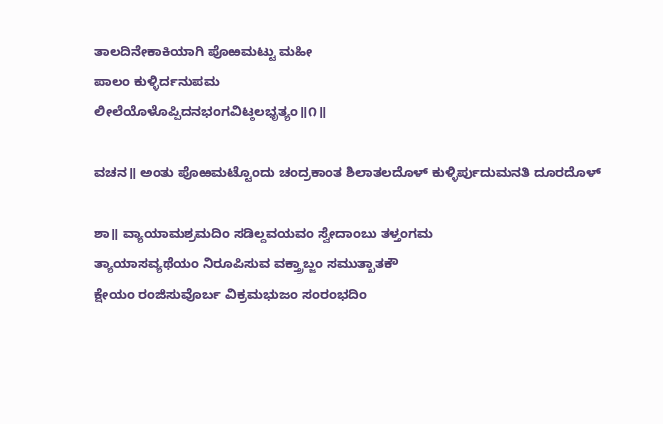ತಾಲದಿನೇಕಾಕಿಯಾಗಿ ಪೊಱಮಟ್ಟು ಮಹೀ
ಪಾಲಂ ಕುಳ್ಳಿರ್ದನುಪಮ
ಲೀಲೆಯೊಳೊಪ್ಪಿದನಭಂಗವಿಟ್ಠಲಭೃತ್ಯಂ॥೧॥

ವಚನ॥ ಅಂತು ಪೊಱಮಟ್ಟೊಂದು ಚಂದ್ರಕಾಂತ ಶಿಲಾತಲದೊಳ್ ಕುಳ್ಳಿರ್ಪುದುಮನತಿ ದೂರದೊಳ್

ಶಾ॥ ವ್ಯಾಯಾಮಶ್ರಮದಿಂ ಸಡಿಲ್ದವಯವಂ ಸ್ವೇದಾಂಬು ತಳ್ತಂಗಮ
ತ್ಯಾಯಾಸವ್ಯಥೆಯಂ ನಿರೂಪಿಸುವ ವಕ್ತ್ರಾಬ್ಜಂ ಸಮುತ್ಖಾತಕೌ
ಕ್ಷೇಯಂ ರಂಜಿಸುವೊರ್ಬ ವಿಕ್ರಮಭುಜಂ ಸಂರಂಭದಿಂ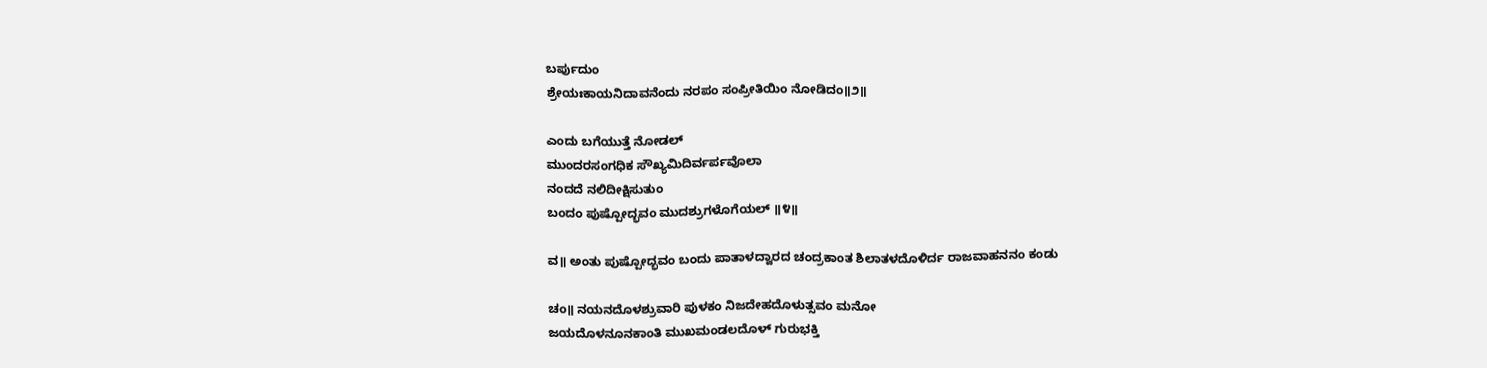ಬರ್ಪುದುಂ
ಶ್ರೇಯಃಕಾಯನಿದಾವನೆಂದು ನರಪಂ ಸಂಪ್ರೀತಿಯಿಂ ನೋಡಿದಂ॥೨॥

ಎಂದು ಬಗೆಯುತ್ತೆ ನೋಡಲ್
ಮುಂದರಸಂಗಧಿಕ ಸೌಖ್ಯಮಿದಿರ್ವರ್ಪವೊಲಾ
ನಂದದೆ ನಲಿದೀಕ್ಷಿಸುತುಂ
ಬಂದಂ ಪುಷ್ಪೋದ್ಭವಂ ಮುದಶ್ರುಗಳೊಗೆಯಲ್ ॥೪॥

ವ॥ ಅಂತು ಪುಷ್ಪೋದ್ಭವಂ ಬಂದು ಪಾತಾಳದ್ವಾರದ ಚಂದ್ರಕಾಂತ ಶಿಲಾತಳದೊಳಿರ್ದ ರಾಜವಾಹನನಂ ಕಂಡು

ಚಂ॥ ನಯನದೊಳಶ್ರುವಾರಿ ಪುಳಕಂ ನಿಜದೇಹದೊಳುತ್ಸವಂ ಮನೋ
ಜಯದೊಳನೂನಕಾಂತಿ ಮುಖಮಂಡಲದೊಳ್ ಗುರುಭಕ್ತಿ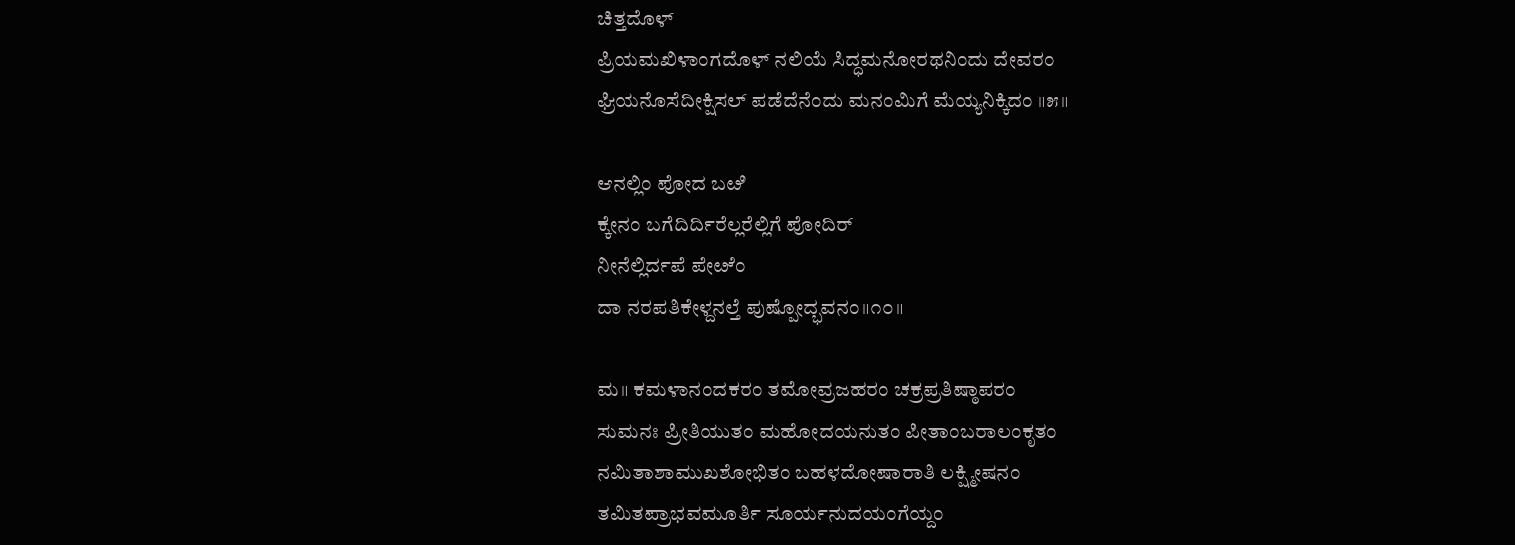ಚಿತ್ತದೊಳ್
ಪ್ರಿಯಮಖಿಳಾಂಗದೊಳ್ ನಲಿಯೆ ಸಿದ್ಧಮನೋರಥನಿಂದು ದೇವರಂ
ಘ್ರಿಯನೊಸೆದೀಕ್ಷಿಸಲ್ ಪಡೆದೆನೆಂದು ಮನಂಮಿಗೆ ಮೆಯ್ಯನಿಕ್ಕಿದಂ ॥೫॥

ಆನಲ್ಲಿಂ ಪೋದ ಬೞಿ
ಕ್ಕೇನಂ ಬಗೆದಿರ್ದಿರೆಲ್ಲರೆಲ್ಲಿಗೆ ಪೋದಿರ್
ನೀನೆಲ್ಲಿರ್ದಪೆ ಪೇೞೆಂ
ದಾ ನರಪತಿಕೇಳ್ದನಲ್ತೆ ಪುಷ್ಪೋದ್ಭವನಂ॥೧೦॥

ಮ॥ ಕಮಳಾನಂದಕರಂ ತಮೋವ್ರಜಹರಂ ಚಕ್ರಪ್ರತಿಷ್ಠಾಪರಂ
ಸುಮನಃ ಪ್ರೀತಿಯುತಂ ಮಹೋದಯನುತಂ ಪೀತಾಂಬರಾಲಂಕೃತಂ
ನಮಿತಾಶಾಮುಖಶೋಭಿತಂ ಬಹಳದೋಷಾರಾತಿ ಲಕ್ಷ್ಮೀಷನಂ
ತಮಿತಪ್ರಾಭವಮೂರ್ತಿ ಸೂರ್ಯನುದಯಂಗೆಯ್ದಂ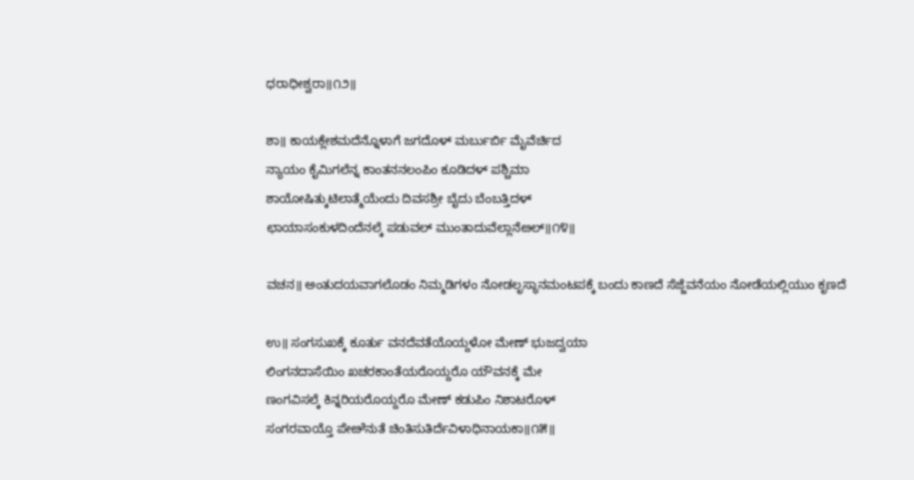ಧರಾಧೀಶ್ವರಾ॥೧೨॥

ಶಾ॥ ಕಾಯಕ್ಲೇಶಮದೆನ್ನೊಳಾಗೆ ಜಗದೊಳ್ ಮರ್ಬುರ್ಬಿ ಮೈವೆರ್ಚಿದ
ನ್ಯಾಯಂ ಕೈಮಿಗಲೆನ್ನ ಕಾಂತನನಲಂಪಿಂ ಕೂಡಿದಳ್ ಪಶ್ಚಿಮಾ
ಶಾಯೋಷಿತ್ಕುಟಿಲಾತ್ಮೆಯೆಂದು ದಿವಸಶ್ರೀ ಬೈದು ಬೆಂಬತ್ತಿದಳ್
ಛಾಯಾಸಂಕುಳದಿಂದೆನಲ್ಕೆ ಪಡುವಲ್ ಮುಂತಾದುವೆಲ್ಲಾನೆೞಲ್॥೧೪॥

ವಚನ॥ ಅಂತುದಯವಾಗಲೊಡಂ ನಿಮ್ಮಡಿಗಳಂ ನೋಡಲೃಸ್ಥಾನಮಂಟಪಕ್ಕೆ ಬಂದು ಕಾಣದೆ ಸೆಜ್ಜೆವನೆಯಂ ನೋಡೆಯಲ್ಲಿಯುಂ ಕೃಣದೆ

ಉ॥ ಸಂಗಸುಖಕ್ಕೆ ಕೂರ್ತು ವನದೆವತೆಯೊಯ್ದಳೋ ಮೇಣ್ ಭುಜದ್ವಯಾ
ಲಿಂಗನದಾಸೆಯಿಂ ಖಚರಕಾಂತೆಯರೊಯ್ದರೊ ಯೌವನಕ್ಕೆ ಮೇ
ಣಂಗವಿಸಲ್ಕೆ ಕಿನ್ನರಿಯರೊಯ್ದರೊ ಮೇಣ್ ಕಡುಪಿಂ ನಿಶಾಟರೊಳ್
ಸಂಗರವಾಯ್ತೊ ಪೇೞೆನುತೆ ಚಿಂತಿಸುತಿರ್ದೆವಿಳಾಧಿನಾಯಕಾ॥೧೫॥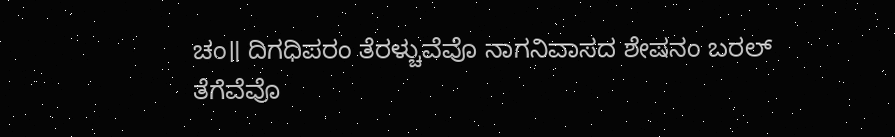ಚಂ॥ ದಿಗಧಿಪರಂ ತೆರಳ್ಚುವೆವೊ ನಾಗನಿವಾಸದ ಶೇಷನಂ ಬರಲ್
ತೆಗೆವೆವೊ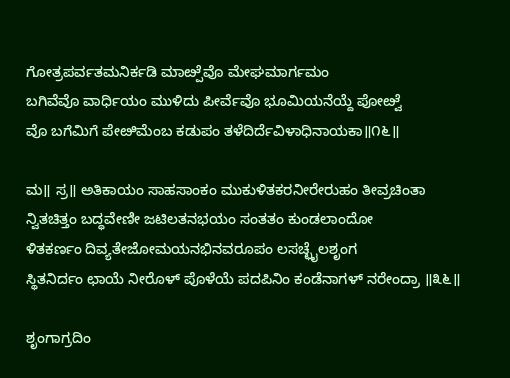ಗೋತ್ರಪರ್ವತಮನಿರ್ಕಡಿ ಮಾೞ್ಪೆವೊ ಮೇಘಮಾರ್ಗಮಂ
ಬಗಿವೆವೊ ವಾರ್ಧಿಯಂ ಮುಳಿದು ಪೀರ್ವೆವೊ ಭೂಮಿಯನೆಯ್ದೆ ಪೋೞ್ವೆ
ವೊ ಬಗೆಮಿಗೆ ಪೇೞಿಮೆಂಬ ಕಡುಪಂ ತಳೆದಿರ್ದೆವಿಳಾಧಿನಾಯಕಾ॥೧೬॥

ಮ॥ ಸ್ರ॥ ಅತಿಕಾಯಂ ಸಾಹಸಾಂಕಂ ಮುಕುಳಿತಕರನೀರೇರುಹಂ ತೀವ್ರಚಿಂತಾ
ನ್ವಿತಚಿತ್ತಂ ಬದ್ಧವೇಣೀ ಜಟಿಲತನಭಯಂ ಸಂತತಂ ಕುಂಡಲಾಂದೋ
ಳಿತಕರ್ಣಂ ದಿವ್ಯತೇಜೋಮಯನಭಿನವರೂಪಂ ಲಸಚ್ಛೈಲಶೃಂಗ
ಸ್ಥಿತನಿರ್ದಂ ಛಾಯೆ ನೀರೊಳ್ ಪೊಳೆಯೆ ಪದಪಿನಿಂ ಕಂಡೆನಾಗಳ್ ನರೇಂದ್ರಾ ॥೩೬॥

ಶೃಂಗಾಗ್ರದಿಂ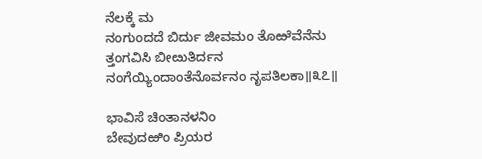ನೆಲಕ್ಕೆ ಮ
ನಂಗುಂದದೆ ಬಿರ್ದು ಜೀವಮಂ ತೊಱೆವೆನೆನು
ತ್ತಂಗವಿಸಿ ಬೀೞುತಿರ್ದನ
ನಂಗೆಯ್ಯಿಂದಾಂತೆನೊರ್ವನಂ ನೃಪತಿಲಕಾ॥೩೭॥

ಭಾವಿಸೆ ಚಿಂತಾನಳನಿಂ
ಬೇವುದಱಿಂ ಪ್ರಿಯರ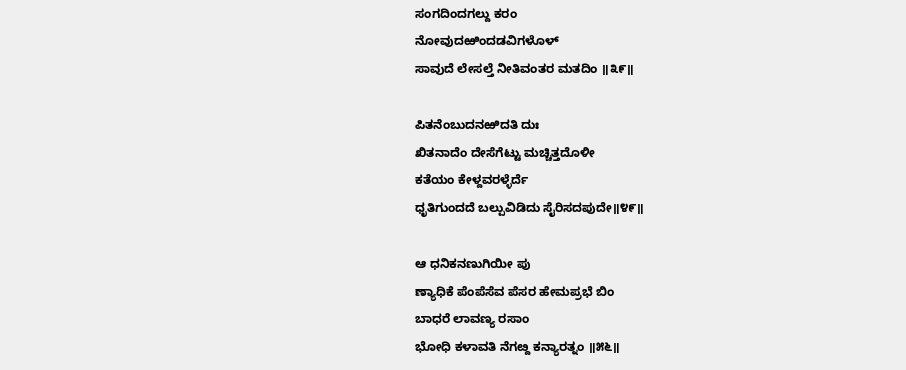ಸಂಗದಿಂದಗಲ್ದು ಕರಂ
ನೋವುದಱಿಂದಡವಿಗಳೊಳ್
ಸಾವುದೆ ಲೇಸಲ್ತೆ ನೀತಿವಂತರ ಮತದಿಂ ॥೩೯॥

ಪಿತನೆಂಬುದನಱಿದತಿ ದುಃ
ಖಿತನಾದೆಂ ದೇಸೆಗೆಟ್ಟು ಮಚ್ಚಿತ್ತದೊಳೀ
ಕತೆಯಂ ಕೇಳ್ದವರಳ್ಳೆರ್ದೆ
ಧೃತಿಗುಂದದೆ ಬಲ್ಪುವಿಡಿದು ಸೈರಿಸದಪುದೇ॥೪೯॥

ಆ ಧನಿಕನಣುಗಿಯೀ ಪು
ಣ್ಯಾಧಿಕೆ ಪೆಂಪೆಸೆವ ಪೆಸರ ಹೇಮಪ್ರಭೆ ಬಿಂ
ಬಾಧರೆ ಲಾವಣ್ಯ ರಸಾಂ
ಭೋಧಿ ಕಳಾವತಿ ನೆಗೞ್ದ ಕನ್ಯಾರತ್ನಂ ॥೫೬॥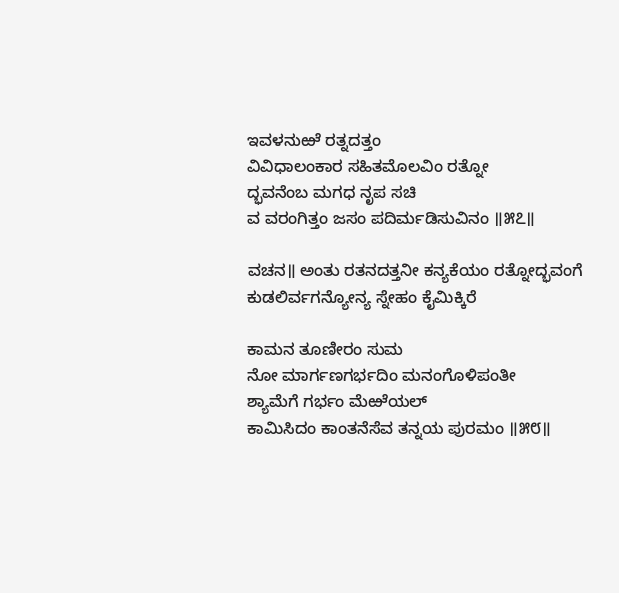ಇವಳನುಱೆ ರತ್ನದತ್ತಂ
ವಿವಿಧಾಲಂಕಾರ ಸಹಿತಮೊಲವಿಂ ರತ್ನೋ
ದ್ಭವನೆಂಬ ಮಗಧ ನೃಪ ಸಚಿ
ವ ವರಂಗಿತ್ತಂ ಜಸಂ ಪದಿರ್ಮಡಿಸುವಿನಂ ॥೫೭॥

ವಚನ॥ ಅಂತು ರತನದತ್ತನೀ ಕನ್ಯಕೆಯಂ ರತ್ನೋದ್ಭವಂಗೆ ಕುಡಲಿರ್ವಗನ್ಯೋನ್ಯ ಸ್ನೇಹಂ ಕೈಮಿಕ್ಕಿರೆ

ಕಾಮನ ತೂಣೀರಂ ಸುಮ
ನೋ ಮಾರ್ಗಣಗರ್ಭದಿಂ ಮನಂಗೊಳಿಪಂತೀ
ಶ್ಯಾಮೆಗೆ ಗರ್ಭಂ ಮೆಱೆಯಲ್
ಕಾಮಿಸಿದಂ ಕಾಂತನೆಸೆವ ತನ್ನಯ ಪುರಮಂ ॥೫೮॥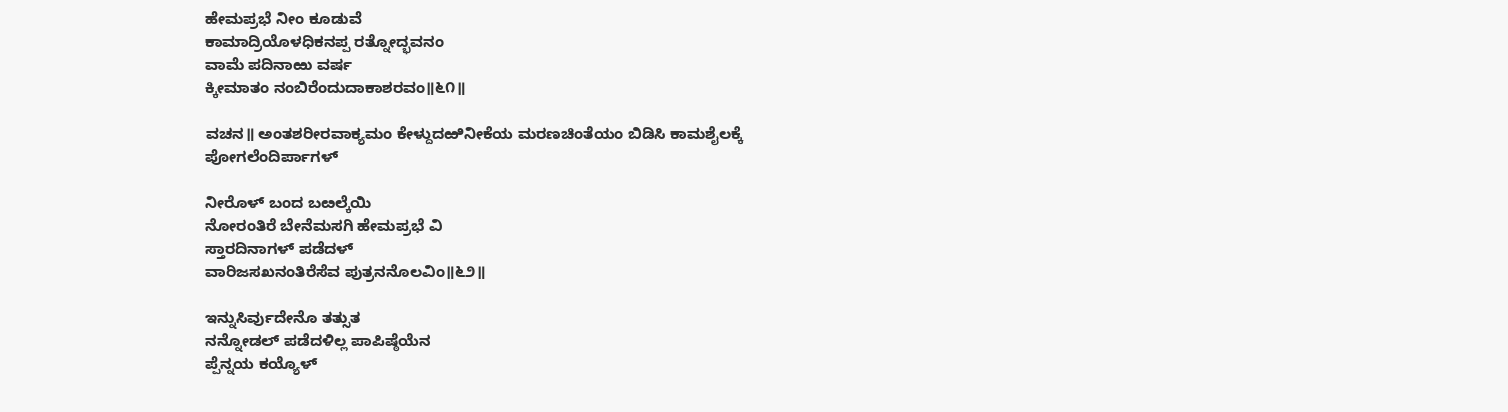ಹೇಮಪ್ರಭೆ ನೀಂ ಕೂಡುವೆ
ಕಾಮಾದ್ರಿಯೊಳಧಿಕನಪ್ಪ ರತ್ನೋದ್ಭವನಂ
ವಾಮೆ ಪದಿನಾಱು ವರ್ಷ
ಕ್ಕೀಮಾತಂ ನಂಬಿರೆಂದುದಾಕಾಶರವಂ॥೬೧॥

ವಚನ॥ ಅಂತಶರೀರವಾಕ್ಯಮಂ ಕೇಳ್ದುದಱಿನೀಕೆಯ ಮರಣಚಿಂತೆಯಂ ಬಿಡಿಸಿ ಕಾಮಶೈಲಕ್ಕೆ ಪೋಗಲೆಂದಿರ್ಪಾಗಳ್

ನೀರೊಳ್ ಬಂದ ಬೞಲ್ಕೆಯಿ
ನೋರಂತಿರೆ ಬೇನೆಮಸಗಿ ಹೇಮಪ್ರಭೆ ವಿ
ಸ್ತಾರದಿನಾಗಳ್ ಪಡೆದಳ್
ವಾರಿಜಸಖನಂತಿರೆಸೆವ ಪುತ್ರನನೊಲವಿಂ॥೬೨॥

ಇನ್ನುಸಿರ್ವುದೇನೊ ತತ್ಸುತ
ನನ್ನೋಡಲ್ ಪಡೆದಳಿಲ್ಲ ಪಾಪಿಷ್ಠೆಯೆನ
ಪ್ಪೆನ್ನಯ ಕಯ್ಯೊಳ್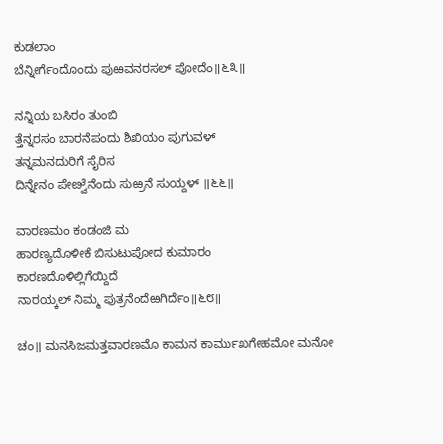ಕುಡಲಾಂ
ಬೆನ್ನೀರ್ಗೆಂದೊಂದು ಪುಱವನರಸಲ್ ಪೋದೆಂ॥೬೩॥

ನನ್ನಿಯ ಬಸಿರಂ ತುಂಬಿ
ತ್ತೆನ್ನರಸಂ ಬಾರನೆಪಂದು ಶಿಖಿಯಂ ಪುಗುವಳ್
ತನ್ನಮನದುರಿಗೆ ಸೈರಿಸ
ದಿನ್ನೇನಂ ಪೇೞ್ವೆನೆಂದು ಸುಱ್ರನೆ ಸುಯ್ದಳ್ ॥೬೬॥

ವಾರಣಮಂ ಕಂಡಂಜಿ ಮ
ಹಾರಣ್ಯದೊಳೀಕೆ ಬಿಸುಟುಪೋದ ಕುಮಾರಂ
ಕಾರಣದೊಳಿಲ್ಲಿಗೆಯ್ದಿದೆ
ನಾರಯ್ಕಲ್ ನಿಮ್ಮ ಪುತ್ರನೆಂದೆಱಗಿರ್ದೆಂ॥೬೮॥

ಚಂ॥ ಮನಸಿಜಮತ್ತವಾರಣಮೊ ಕಾಮನ ಕಾರ್ಮುಖಗೇಹಮೋ ಮನೋ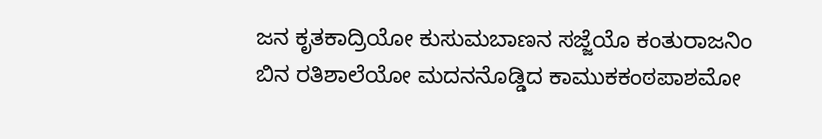ಜನ ಕೃತಕಾದ್ರಿಯೋ ಕುಸುಮಬಾಣನ ಸಜ್ಜೆಯೊ ಕಂತುರಾಜನಿಂ
ಬಿನ ರತಿಶಾಲೆಯೋ ಮದನನೊಡ್ಡಿದ ಕಾಮುಕಕಂಠಪಾಶಮೋ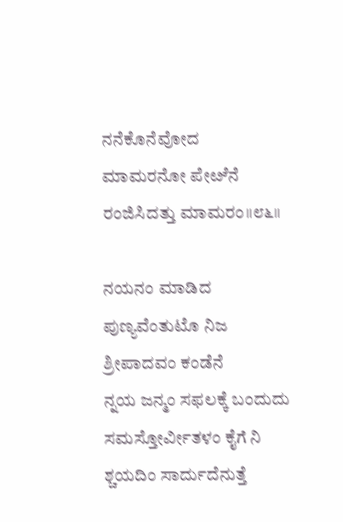ನನೆಕೊನೆವೋದ ಮಾಮರನೋ ಪೇೞೆನೆ ರಂಜಿಸಿದತ್ತು ಮಾಮರಂ॥೮೬॥

ನಯನಂ ಮಾಡಿದ ಪುಣ್ಯವೆಂತುಟೊ ನಿಜ ಶ್ರೀಪಾದವಂ ಕಂಡೆನೆ
ನ್ನಯ ಜನ್ಮಂ ಸಫಲಕ್ಕೆ ಬಂದುದು ಸಮಸ್ತೋರ್ವೀತಳಂ ಕೈಗೆ ನಿ
ಶ್ಚಯದಿಂ ಸಾರ್ದುದೆನುತ್ತೆ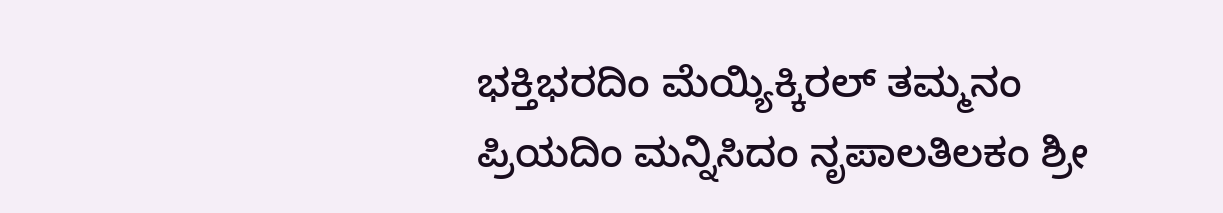ಭಕ್ತಿಭರದಿಂ ಮೆಯ್ಯಿಕ್ಕಿರಲ್ ತಮ್ಮನಂ
ಪ್ರಿಯದಿಂ ಮನ್ನಿಸಿದಂ ನೃಪಾಲತಿಲಕಂ ಶ್ರೀ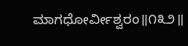ಮಾಗಧೋರ್ವೀಶ್ವರಂ॥೧೩೨॥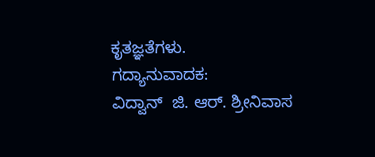ಕೃತಜ್ಞತೆಗಳು.
ಗದ್ಯಾನುವಾದಕ:
ವಿದ್ವಾನ್  ಜಿ. ಆರ್. ಶ್ರೀನಿವಾಸ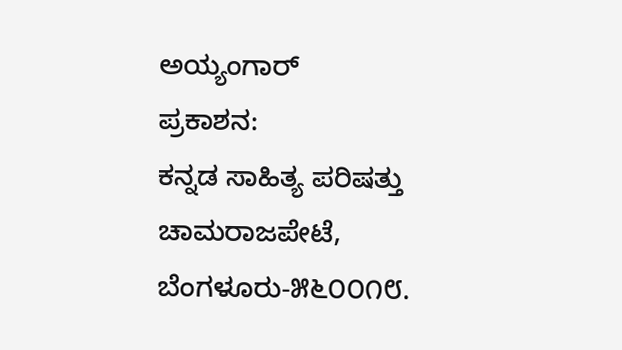ಅಯ್ಯಂಗಾರ್
ಪ್ರಕಾಶನ:
ಕನ್ನಡ ಸಾಹಿತ್ಯ ಪರಿಷತ್ತು
ಚಾಮರಾಜಪೇಟೆ,
ಬೆಂಗಳೂರು-೫೬೦೦೧೮.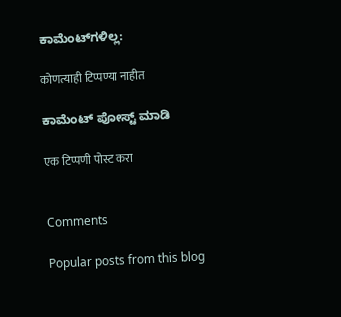ಕಾಮೆಂಟ್‌ಗಳಿಲ್ಲ:

कोणत्याही टिप्पण्या नाहीत

ಕಾಮೆಂಟ್‌‌ ಪೋಸ್ಟ್‌ ಮಾಡಿ

एक टिप्पणी पोस्ट करा


Comments

Popular posts from this blog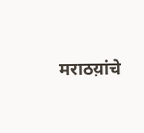मराठय़ांचे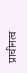प्राचीनत्व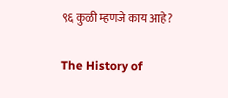९६ कुळी म्हणजे काय आहे?

The History of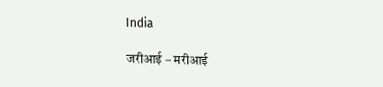India

जरीआई – मरीआई